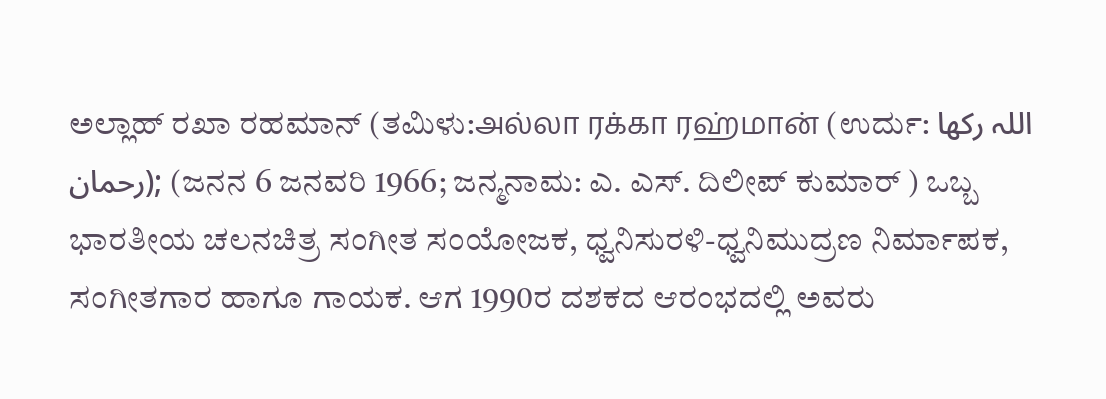ಅಲ್ಲಾಹ್‌ ರಖಾ ರಹಮಾನ್‌ (ತಮಿಳು:அல்லா ரக்கா ரஹ்மான் (ಉರ್ದು: اللہ رکھا رحمان); (ಜನನ 6 ಜನವರಿ 1966; ಜನ್ಮನಾಮ: ಎ. ಎಸ್‌. ದಿಲೀಪ್‌ ಕುಮಾರ್ ) ಒಬ್ಬ ಭಾರತೀಯ ಚಲನಚಿತ್ರ ಸಂಗೀತ ಸಂಯೋಜಕ, ಧ್ವನಿಸುರಳಿ-ಧ್ವನಿಮುದ್ರಣ ನಿರ್ಮಾಪಕ, ಸಂಗೀತಗಾರ ಹಾಗೂ ಗಾಯಕ. ಆಗ 1990ರ ದಶಕದ ಆರಂಭದಲ್ಲಿ ಅವರು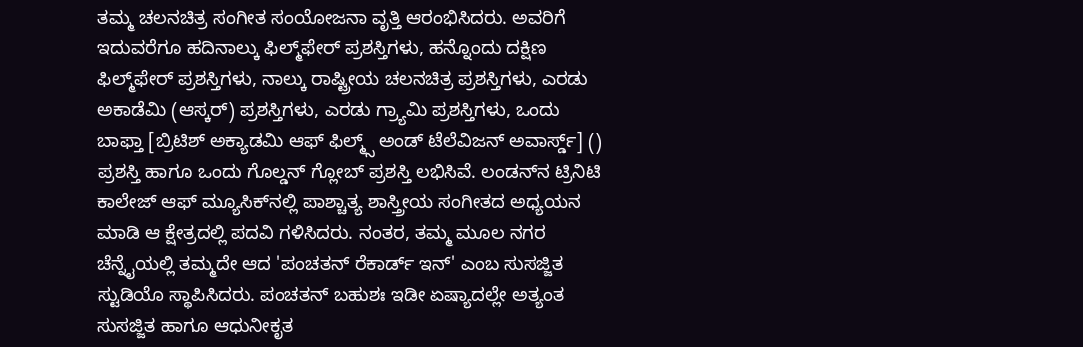ತಮ್ಮ ಚಲನಚಿತ್ರ ಸಂಗೀತ ಸಂಯೋಜನಾ ವೃತ್ತಿ ಆರಂಭಿಸಿದರು. ಅವರಿಗೆ ಇದುವರೆಗೂ ಹದಿನಾಲ್ಕು ಫಿಲ್ಮ್‌ಫೇರ್‌ ಪ್ರಶಸ್ತಿಗಳು, ಹನ್ನೊಂದು ದಕ್ಷಿಣ ಫಿಲ್ಮ್‌ಫೇರ್‌ ಪ್ರಶಸ್ತಿಗಳು, ನಾಲ್ಕು ರಾಷ್ಟ್ರೀಯ ಚಲನಚಿತ್ರ ಪ್ರಶಸ್ತಿಗಳು, ಎರಡು ಅಕಾಡೆಮಿ (ಆಸ್ಕರ್‌) ಪ್ರಶಸ್ತಿಗಳು, ಎರಡು ಗ್ರ್ಯಾಮಿ ಪ್ರಶಸ್ತಿಗಳು, ಒಂದು ಬಾಫ್ತಾ [ಬ್ರಿಟಿಶ್ ಅಕ್ಯಾಡಮಿ ಆಫ್ ಫಿಲ್ಮ್ಸ್ ಅಂಡ್ ಟೆಲೆವಿಜನ್ ಅವಾರ್ಸ್ಡ್] () ಪ್ರಶಸ್ತಿ ಹಾಗೂ ಒಂದು ಗೊಲ್ಡನ್‌ ಗ್ಲೋಬ್‌ ಪ್ರಶಸ್ತಿ ಲಭಿಸಿವೆ. ಲಂಡನ್‌ನ ಟ್ರಿನಿಟಿ ಕಾಲೇಜ್‌ ಆಫ್‌ ಮ್ಯೂಸಿಕ್‌ನಲ್ಲಿ ಪಾಶ್ಚಾತ್ಯ ಶಾಸ್ತ್ರೀಯ ಸಂಗೀತದ ಅಧ್ಯಯನ ಮಾಡಿ ಆ ಕ್ಷೇತ್ರದಲ್ಲಿ ಪದವಿ ಗಳಿಸಿದರು. ನಂತರ, ತಮ್ಮ ಮೂಲ ನಗರ ಚೆನ್ನೈಯಲ್ಲಿ ತಮ್ಮದೇ ಆದ 'ಪಂಚತನ್‌ ರೆಕಾರ್ಡ್‌ ಇನ್‌' ಎಂಬ ಸುಸಜ್ಜಿತ ಸ್ಟುಡಿಯೊ ಸ್ಥಾಪಿಸಿದರು. ಪಂಚತನ್‌ ಬಹುಶಃ ಇಡೀ ಏಷ್ಯಾದಲ್ಲೇ ಅತ್ಯಂತ ಸುಸಜ್ಜಿತ ಹಾಗೂ ಆಧುನೀಕೃತ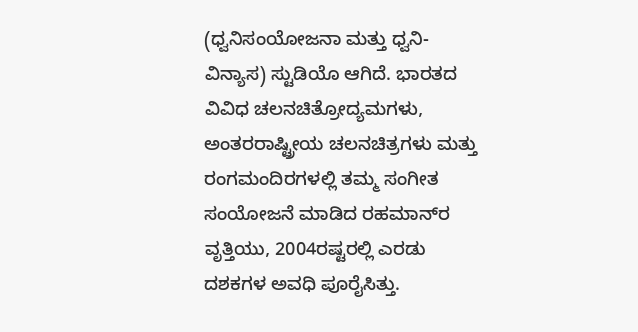(ಧ್ವನಿಸಂಯೋಜನಾ ಮತ್ತು ಧ್ವನಿ-ವಿನ್ಯಾಸ) ಸ್ಟುಡಿಯೊ ಆಗಿದೆ. ಭಾರತದ ವಿವಿಧ ಚಲನಚಿತ್ರೋದ್ಯಮಗಳು, ಅಂತರರಾಷ್ಟ್ರೀಯ ಚಲನಚಿತ್ರಗಳು ಮತ್ತು ರಂಗಮಂದಿರಗಳಲ್ಲಿ ತಮ್ಮ ಸಂಗೀತ ಸಂಯೋಜನೆ ಮಾಡಿದ ರಹಮಾನ್‌ರ ವೃತ್ತಿಯು‌, 2004ರಷ್ಟರಲ್ಲಿ ಎರಡು ದಶಕಗಳ ಅವಧಿ ಪೂರೈಸಿತ್ತು.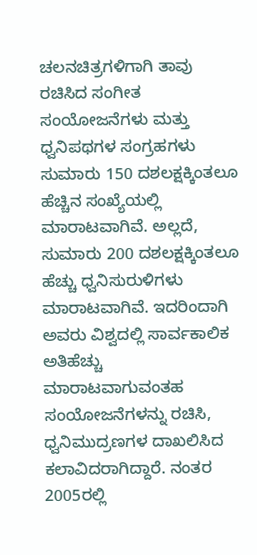ಚಲನಚಿತ್ರಗಳಿಗಾಗಿ ತಾವು ರಚಿಸಿದ ಸಂಗೀತ ಸಂಯೋಜನೆಗಳು ಮತ್ತು ಧ್ವನಿಪಥಗಳ ಸಂಗ್ರಹಗಳು ಸುಮಾರು 150 ದಶಲಕ್ಷಕ್ಕಿಂತಲೂ ಹೆಚ್ಚಿನ ಸಂಖ್ಯೆಯಲ್ಲಿ ಮಾರಾಟವಾಗಿವೆ. ಅಲ್ಲದೆ, ಸುಮಾರು 200 ದಶಲಕ್ಷಕ್ಕಿಂತಲೂ ಹೆಚ್ಚು ಧ್ವನಿಸುರುಳಿಗಳು ಮಾರಾಟವಾಗಿವೆ. ಇದರಿಂದಾಗಿ ಅವರು ವಿಶ್ವದಲ್ಲಿ ಸಾರ್ವಕಾಲಿಕ ಅತಿಹೆಚ್ಚು ಮಾರಾಟವಾಗುವಂತಹ ಸಂಯೋಜನೆಗಳನ್ನು ರಚಿಸಿ, ಧ್ವನಿಮುದ್ರಣಗಳ ದಾಖಲಿಸಿದ ಕಲಾವಿದರಾಗಿದ್ದಾರೆ. ನಂತರ 2005ರಲ್ಲಿ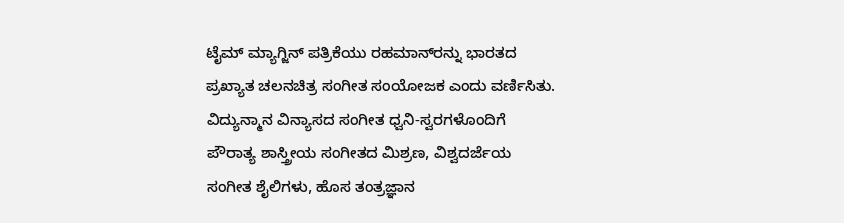ಟೈಮ್‌ ಮ್ಯಾಗ್ಜಿನ್ ಪತ್ರಿಕೆಯು ರಹಮಾನ್‌ರನ್ನು ಭಾರತದ ಪ್ರಖ್ಯಾತ ಚಲನಚಿತ್ರ ಸಂಗೀತ ಸಂಯೋಜಕ ಎಂದು ವರ್ಣಿಸಿತು. ವಿದ್ಯುನ್ಮಾನ ವಿನ್ಯಾಸದ ಸಂಗೀತ ಧ್ವನಿ-ಸ್ವರಗಳೊಂದಿಗೆ ಪೌರಾತ್ಯ ಶಾಸ್ತ್ರೀಯ ಸಂಗೀತದ ಮಿಶ್ರಣ, ವಿಶ್ವದರ್ಜೆಯ ಸಂಗೀತ ಶೈಲಿಗಳು, ಹೊಸ ತಂತ್ರಜ್ಞಾನ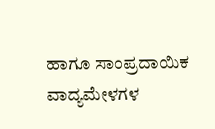ಹಾಗೂ ಸಾಂಪ್ರದಾಯಿಕ ವಾದ್ಯಮೇಳಗಳ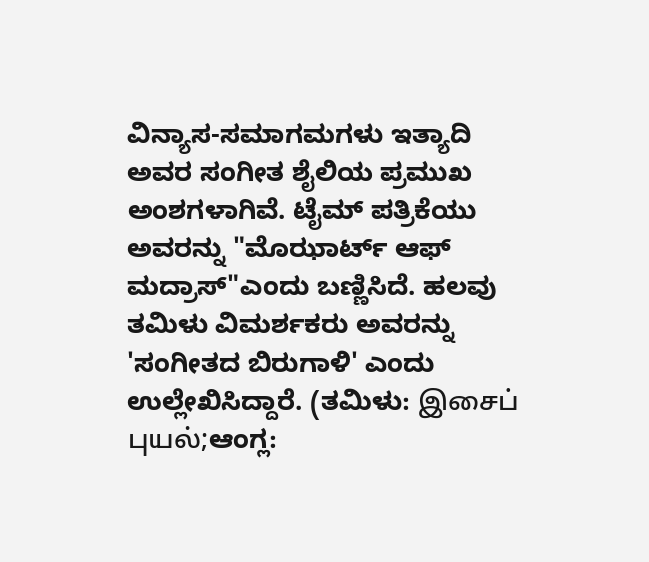ವಿನ್ಯಾಸ-ಸಮಾಗಮಗಳು ಇತ್ಯಾದಿ ಅವರ ಸಂಗೀತ ಶೈಲಿಯ ಪ್ರಮುಖ ಅಂಶಗಳಾಗಿವೆ. ಟೈಮ್‌ ಪತ್ರಿಕೆಯು ಅವರನ್ನು "ಮೊಝಾರ್ಟ್‌ ಆಫ್ ಮದ್ರಾಸ್‌"ಎಂದು ಬಣ್ಣಿಸಿದೆ. ಹಲವು ತಮಿಳು ವಿಮರ್ಶಕರು ಅವರನ್ನು 'ಸಂಗೀತದ ಬಿರುಗಾಳಿ' ಎಂದು ಉಲ್ಲೇಖಿಸಿದ್ದಾರೆ. (ತಮಿಳು: இசைப் புயல்;ಆಂಗ್ಲ: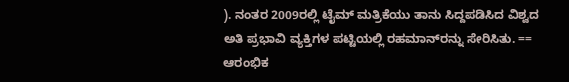). ನಂತರ 2009ರಲ್ಲಿ ಟೈಮ್ ಮತ್ರಿಕೆಯು ತಾನು ಸಿದ್ದಪಡಿಸಿದ ವಿಶ್ವದ ಅತಿ ಪ್ರಭಾವಿ ವ್ಯಕ್ತಿಗಳ ಪಟ್ಟಿಯಲ್ಲಿ ರಹಮಾನ್‌ರನ್ನು ಸೇರಿಸಿತು. == ಆರಂಭಿಕ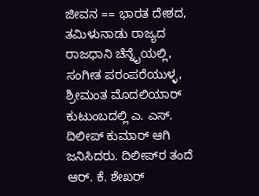ಜೀವನ == ಭಾರತ ದೇಶದ, ತಮಿಳುನಾಡು ರಾಜ್ಯದ ರಾಜಧಾನಿ ಚೆನ್ನೈಯಲ್ಲಿ, ಸಂಗೀತ ಪರಂಪರೆಯುಳ್ಳ, ಶ್ರೀಮಂತ ಮೊದಲಿಯಾರ್ ಕುಟುಂಬದಲ್ಲಿ ಎ. ಎಸ್‌‌. ದಿಲೀಪ್‌ ಕುಮಾರ್ ಆಗಿ ಜನಿಸಿದರು. ದಿಲೀಪ್‌‌ರ ತಂದೆ ಆರ್. ಕೆ. ಶೇಖರ್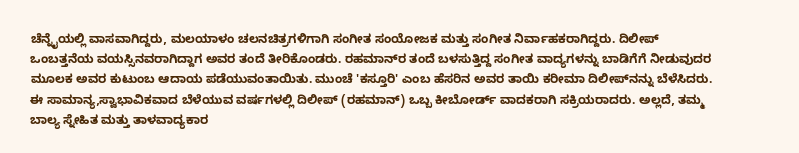ಚೆನ್ನೈಯಲ್ಲಿ ವಾಸವಾಗಿದ್ದರು, ಮಲಯಾಳಂ ಚಲನಚಿತ್ರಗಳಿಗಾಗಿ ಸಂಗೀತ ಸಂಯೋಜಕ ಮತ್ತು ಸಂಗೀತ ನಿರ್ವಾಹಕರಾಗಿದ್ದರು. ದಿಲೀಪ್‌‌ ಒಂಬತ್ತನೆಯ ವಯಸ್ಸಿನವರಾಗಿದ್ದಾಗ ಅವರ ತಂದೆ ತೀರಿಕೊಂಡರು. ರಹಮಾನ್‌ರ ತಂದೆ ಬಳಸುತ್ತಿದ್ದ ಸಂಗೀತ ವಾದ್ಯಗಳನ್ನು ಬಾಡಿಗೆಗೆ ನೀಡುವುದರ ಮೂಲಕ ಅವರ ಕುಟುಂಬ ಆದಾಯ ಪಡೆಯುವಂತಾಯಿತು. ಮುಂಚೆ 'ಕಸ್ತೂರಿ' ಎಂಬ ಹೆಸರಿನ ಅವರ ತಾಯಿ ಕರೀಮಾ ದಿಲೀಪ್‌ನನ್ನು ಬೆಳೆಸಿದರು. ಈ ಸಾಮಾನ್ಯ,ಸ್ವಾಭಾವಿಕವಾದ ಬೆಳೆಯುವ ವರ್ಷಗಳಲ್ಲಿ ದಿಲೀಪ್‌ (ರಹಮಾನ್‌) ಒಬ್ಬ ಕೀಬೋರ್ಡ್‌ ವಾದಕರಾಗಿ ಸಕ್ರಿಯರಾದರು. ಅಲ್ಲದೆ, ತಮ್ಮ ಬಾಲ್ಯ ಸ್ನೇಹಿತ ಮತ್ತು ತಾಳವಾದ್ಯಕಾರ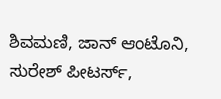ಶಿವಮಣಿ, ಜಾನ್‌ ಆಂಟೊನಿ, ಸುರೇಶ್‌ ಪೀಟರ್ಸ್‌,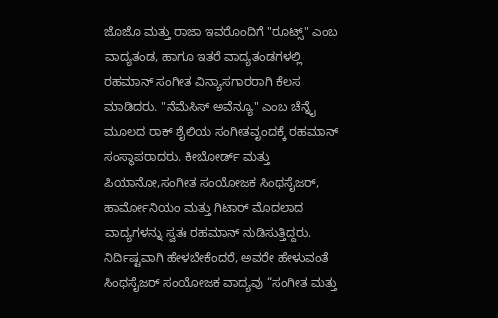ಜೊಜೊ ಮತ್ತು ರಾಜಾ ಇವರೊಂದಿಗೆ "ರೂಟ್ಸ್‌" ಎಂಬ ವಾದ್ಯತಂಡ, ಹಾಗೂ ಇತರೆ ವಾದ್ಯತಂಡಗಳಲ್ಲಿ ರಹಮಾನ್‌ ಸಂಗೀತ ವಿನ್ಯಾಸಗಾರರಾಗಿ ಕೆಲಸ ಮಾಡಿದರು. "ನೆಮೆಸಿಸ್‌ ಅವೆನ್ಯೂ" ಎಂಬ ಚೆನ್ನೈ ಮೂಲದ ರಾಕ್‌ ಶೈಲಿಯ ಸಂಗೀತವೃಂದಕ್ಕೆ ರಹಮಾನ್‌ ಸಂಸ್ಥಾಪರಾದರು. ಕೀಬೋರ್ಡ್‌ ಮತ್ತು ಪಿಯಾನೋ,ಸಂಗೀತ ಸಂಯೋಜಕ ಸಿಂಥಸೈಜರ್‌, ಹಾರ್ಮೋನಿಯಂ ಮತ್ತು ಗಿಟಾರ್‌ ಮೊದಲಾದ ವಾದ್ಯಗಳನ್ನು ಸ್ವತಃ ರಹಮಾನ್‌ ನುಡಿಸುತ್ತಿದ್ದರು. ನಿರ್ದಿಷ್ಟವಾಗಿ ಹೇಳಬೇಕೆಂದರೆ, ಅವರೇ ಹೇಳುವಂತೆ ಸಿಂಥಸೈಜರ್‌ ಸಂಯೋಜಕ ವಾದ್ಯವು “ಸಂಗೀತ ಮತ್ತು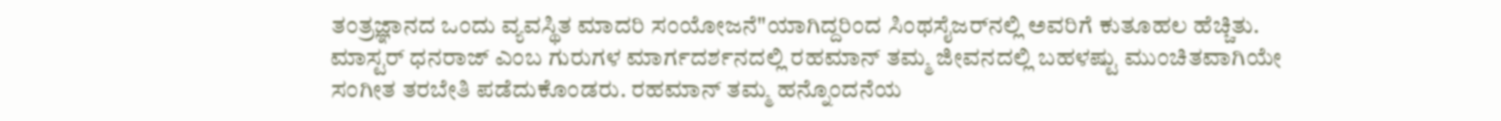ತಂತ್ರಜ್ಞಾನದ ಒಂದು ವ್ಯವಸ್ಥಿತ ಮಾದರಿ ಸಂಯೋಜನೆ"ಯಾಗಿದ್ದರಿಂದ ಸಿಂಥಸೈಜರ್‌ನಲ್ಲಿ ಅವರಿಗೆ ಕುತೂಹಲ ಹೆಚ್ಚಿತು. ಮಾಸ್ಟರ್‌ ಧನರಾಜ್‌ ಎಂಬ ಗುರುಗಳ ಮಾರ್ಗದರ್ಶನದಲ್ಲಿ ರಹಮಾನ್‌ ತಮ್ಮ ಜೀವನದಲ್ಲಿ ಬಹಳಷ್ಟು ಮುಂಚಿತವಾಗಿಯೇ ಸಂಗೀತ ತರಬೇತಿ ಪಡೆದುಕೊಂಡರು. ರಹಮಾನ್‌ ತಮ್ಮ ಹನ್ನೊಂದನೆಯ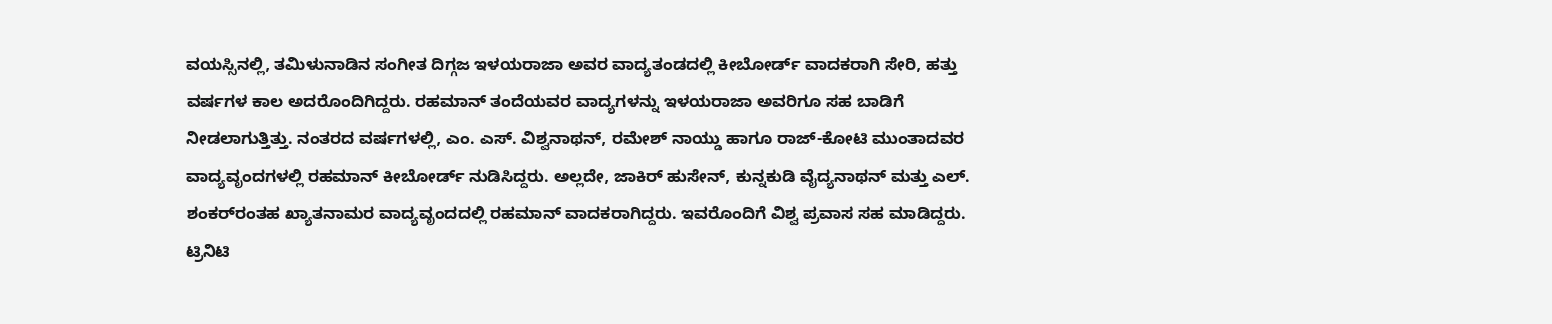ವಯಸ್ಸಿನಲ್ಲಿ, ತಮಿಳುನಾಡಿನ ಸಂಗೀತ ದಿಗ್ಗಜ ಇಳಯರಾಜಾ ಅವರ ವಾದ್ಯತಂಡದಲ್ಲಿ ಕೀಬೋರ್ಡ್‌ ವಾದಕರಾಗಿ ಸೇರಿ, ಹತ್ತು ವರ್ಷಗಳ ಕಾಲ ಅದರೊಂದಿಗಿದ್ದರು. ರಹಮಾನ್‌ ತಂದೆಯವರ ವಾದ್ಯಗಳನ್ನು ಇಳಯರಾಜಾ ಅವರಿಗೂ ಸಹ ಬಾಡಿಗೆ ನೀಡಲಾಗುತ್ತಿತ್ತು. ನಂತರದ ವರ್ಷಗಳಲ್ಲಿ, ಎಂ. ಎಸ್‌. ವಿಶ್ವನಾಥನ್, ರಮೇಶ್‌ ನಾಯ್ಡು ಹಾಗೂ ರಾಜ್-ಕೋಟಿ ಮುಂತಾದವರ ವಾದ್ಯವೃಂದಗಳಲ್ಲಿ ರಹಮಾನ್‌ ಕೀಬೋರ್ಡ್‌ ನುಡಿಸಿದ್ದರು. ಅಲ್ಲದೇ, ಜಾಕಿರ್‌ ಹುಸೇನ್‌‌, ಕುನ್ನಕುಡಿ ವೈದ್ಯನಾಥನ್‌ ಮತ್ತು ಎಲ್‌. ಶಂಕರ್‌‌ರಂತಹ ಖ್ಯಾತನಾಮರ ವಾದ್ಯವೃಂದದಲ್ಲಿ ರಹಮಾನ್‌ ವಾದಕರಾಗಿದ್ದರು. ಇವರೊಂದಿಗೆ ವಿಶ್ವ ಪ್ರವಾಸ ಸಹ ಮಾಡಿದ್ದರು. ಟ್ರಿನಿಟಿ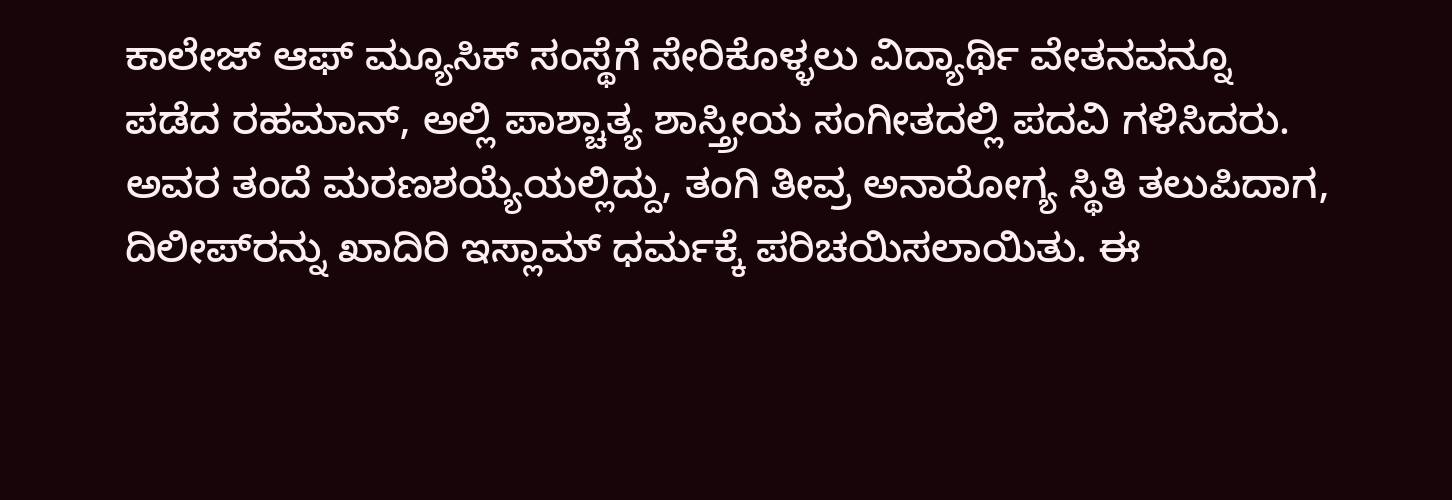ಕಾಲೇಜ್‌ ಆಫ್‌ ಮ್ಯೂಸಿಕ್‌ ಸಂಸ್ಥೆಗೆ ಸೇರಿಕೊಳ್ಳಲು ವಿದ್ಯಾರ್ಥಿ ವೇತನವನ್ನೂ ಪಡೆದ ರಹಮಾನ್‌, ಅಲ್ಲಿ ಪಾಶ್ಚಾತ್ಯ ಶಾಸ್ತ್ರೀಯ ಸಂಗೀತದಲ್ಲಿ ಪದವಿ ಗಳಿಸಿದರು. ಅವರ ತಂದೆ ಮರಣಶಯ್ಯೆಯಲ್ಲಿದ್ದು, ತಂಗಿ ತೀವ್ರ ಅನಾರೋಗ್ಯ ಸ್ಥಿತಿ ತಲುಪಿದಾಗ, ದಿಲೀಪ್‌ರನ್ನು ಖಾದಿರಿ ಇಸ್ಲಾಮ್‌ ಧರ್ಮಕ್ಕೆ ಪರಿಚಯಿಸಲಾಯಿತು. ಈ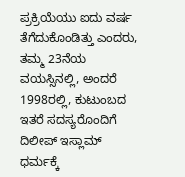ಪ್ರಕ್ರಿಯೆಯು ಐದು ವರ್ಷ ತೆಗೆದುಕೊಂಡಿತ್ತು ಎಂದರು, ತಮ್ಮ 23ನೆಯ ವಯಸ್ಸಿನಲ್ಲಿ, ಅಂದರೆ 1998ರಲ್ಲಿ, ಕುಟುಂಬದ ಇತರೆ ಸದಸ್ಯರೊಂದಿಗೆ ದಿಲೀಪ್‌ ಇಸ್ಲಾಮ್‌ ಧರ್ಮಕ್ಕೆ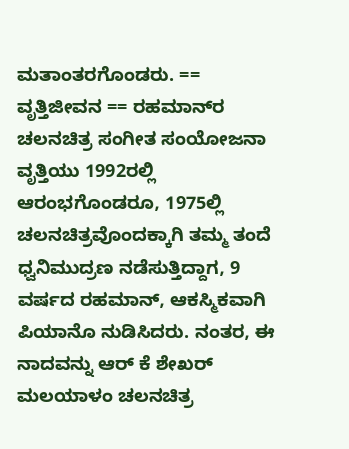ಮತಾಂತರಗೊಂಡರು. == ವೃತ್ತಿಜೀವನ == ರಹಮಾನ್‌ರ ಚಲನಚಿತ್ರ ಸಂಗೀತ ಸಂಯೋಜನಾ ವೃತ್ತಿಯು 1992ರಲ್ಲಿ ಆರಂಭಗೊಂಡರೂ, 1975ಲ್ಲಿ ಚಲನಚಿತ್ರವೊಂದಕ್ಕಾಗಿ ತಮ್ಮ ತಂದೆ ಧ್ವನಿಮುದ್ರಣ ನಡೆಸುತ್ತಿದ್ದಾಗ, 9 ವರ್ಷದ ರಹಮಾನ್‌, ಆಕಸ್ಮಿಕವಾಗಿ ಪಿಯಾನೊ ನುಡಿಸಿದರು. ನಂತರ, ಈ ನಾದವನ್ನು ಆರ್‌ ಕೆ ಶೇಖರ್ ಮಲಯಾಳಂ ಚಲನಚಿತ್ರ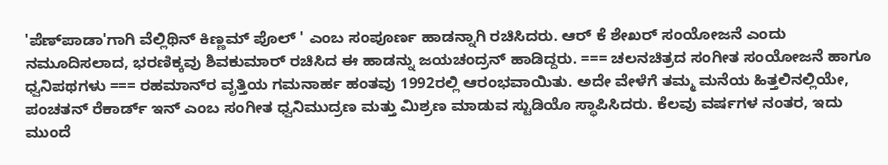'ಪೆಣ್‌ಪಾಡಾ'ಗಾಗಿ ವೆಲ್ಲಿಥಿನ್ ಕಿಣ್ಣಮ್ ಪೊಲ್ ' ಎಂಬ ಸಂಪೂರ್ಣ ಹಾಡನ್ನಾಗಿ ರಚಿಸಿದರು. ಆರ್ ಕೆ ಶೇಖರ್‌ ಸಂಯೋಜನೆ ಎಂದು ನಮೂದಿಸಲಾದ, ಭರಣಿಕ್ಕವು ಶಿವಕುಮಾರ್ ರಚಿಸಿದ ಈ ಹಾಡನ್ನು ಜಯಚಂದ್ರನ್‌ ಹಾಡಿದ್ದರು. === ಚಲನಚಿತ್ರದ ಸಂಗೀತ ಸಂಯೋಜನೆ ಹಾಗೂ ಧ್ವನಿಪಥಗಳು === ರಹಮಾನ್‌ರ ವೃತ್ತಿಯ ಗಮನಾರ್ಹ ಹಂತವು 1992ರಲ್ಲಿ ಆರಂಭವಾಯಿತು. ಅದೇ ವೇಳೆಗೆ ತಮ್ಮ ಮನೆಯ ಹಿತ್ತಲಿನಲ್ಲಿಯೇ, ಪಂಚತನ್‌ ರೆಕಾರ್ಡ್‌ ಇನ್‌ ಎಂಬ ಸಂಗೀತ ಧ್ವನಿಮುದ್ರಣ ಮತ್ತು ಮಿಶ್ರಣ ಮಾಡುವ ಸ್ಟುಡಿಯೊ ಸ್ಥಾಪಿಸಿದರು. ಕೆಲವು ವರ್ಷಗಳ ನಂತರ, ಇದು ಮುಂದೆ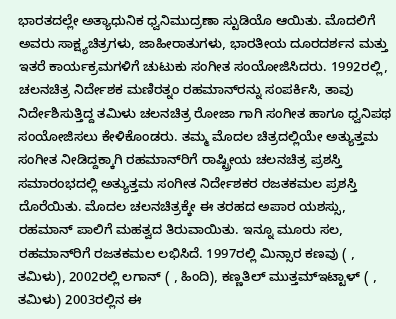ಭಾರತದಲ್ಲೇ ಅತ್ಯಾಧುನಿಕ ಧ್ವನಿಮುದ್ರಣಾ ಸ್ಟುಡಿಯೊ ಆಯಿತು. ಮೊದಲಿಗೆ ಅವರು ಸಾಕ್ಷ್ಯಚಿತ್ರಗಳು, ಜಾಹೀರಾತುಗಳು, ಭಾರತೀಯ ದೂರದರ್ಶನ ಮತ್ತು ಇತರೆ ಕಾರ್ಯಕ್ರಮಗಳಿಗೆ ಚುಟುಕು ಸಂಗೀತ ಸಂಯೋಜಿಸಿದರು. 1992ರಲ್ಲಿ, ಚಲನಚಿತ್ರ ನಿರ್ದೇಶಕ ಮಣಿರತ್ನಂ ರಹಮಾನ್‌ರನ್ನು ಸಂಪರ್ಕಿಸಿ, ತಾವು ನಿರ್ದೇಶಿಸುತ್ತಿದ್ದ ತಮಿಳು ಚಲನಚಿತ್ರ ರೋಜಾ ಗಾಗಿ ಸಂಗೀತ ಹಾಗೂ ಧ್ವನಿಪಥ ಸಂಯೋಜಿಸಲು ಕೇಳಿಕೊಂಡರು. ತಮ್ಮ ಮೊದಲ ಚಿತ್ರದಲ್ಲಿಯೇ ಅತ್ಯುತ್ತಮ ಸಂಗೀತ ನೀಡಿದ್ದಕ್ಕಾಗಿ ರಹಮಾನ್‌ರಿಗೆ ರಾಷ್ಟ್ರೀಯ ಚಲನಚಿತ್ರ ಪ್ರಶಸ್ತಿ ಸಮಾರಂಭದಲ್ಲಿ ಅತ್ಯುತ್ತಮ ಸಂಗೀತ ನಿರ್ದೇಶಕರ ರಜತಕಮಲ ಪ್ರಶಸ್ತಿ ದೊರೆಯಿತು. ಮೊದಲ ಚಲನಚಿತ್ರಕ್ಕೇ ಈ ತರಹದ ಅಪಾರ ಯಶಸ್ಸು, ರಹಮಾನ್‌ ಪಾಲಿಗೆ ಮಹತ್ವದ ತಿರುವಾಯಿತು. ಇನ್ನೂ ಮೂರು ಸಲ, ರಹಮಾನ್‌ರಿಗೆ ರಜತಕಮಲ ಲಭಿಸಿದೆ. 1997ರಲ್ಲಿ ಮಿನ್ಸಾರ ಕಣವು ( , ತಮಿಳು), 2002ರಲ್ಲಿ ಲಗಾನ್‌ ( , ಹಿಂದಿ), ಕಣ್ಣತಿಲ್‌ ಮುತ್ತಮ್‌ಇಟ್ಟಾಳ್‌‌‌‌ ( , ತಮಿಳು) 2003ರಲ್ಲಿನ ಈ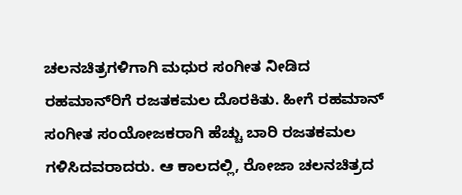ಚಲನಚಿತ್ರಗಳಿಗಾಗಿ ಮಧುರ ಸಂಗೀತ ನೀಡಿದ ರಹಮಾನ್‌ರಿಗೆ ರಜತಕಮಲ ದೊರಕಿತು. ಹೀಗೆ ರಹಮಾನ್‌ ಸಂಗೀತ ಸಂಯೋಜಕರಾಗಿ ಹೆಚ್ಚು ಬಾರಿ ರಜತಕಮಲ ಗಳಿಸಿದವರಾದರು. ಆ ಕಾಲದಲ್ಲಿ, ರೋಜಾ ಚಲನಚಿತ್ರದ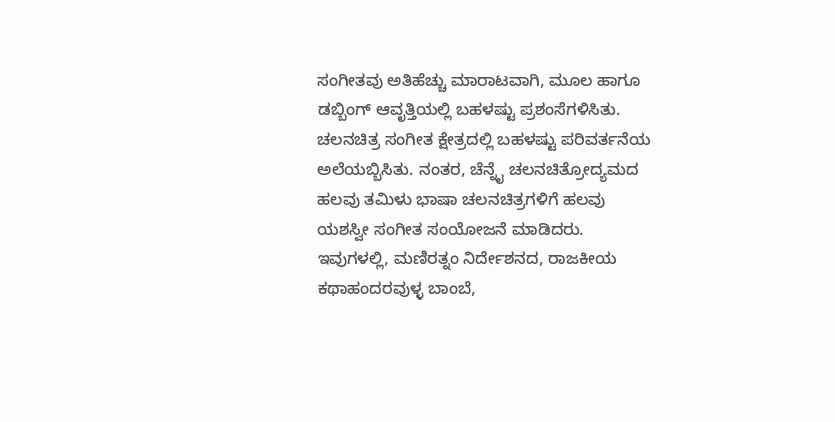ಸಂಗೀತವು ಅತಿಹೆಚ್ಚು ಮಾರಾಟವಾಗಿ, ಮೂಲ ಹಾಗೂ ಡಬ್ಬಿಂಗ್‌ ಆವೃತ್ತಿಯಲ್ಲಿ ಬಹಳಷ್ಟು ಪ್ರಶಂಸೆಗಳಿಸಿತು. ಚಲನಚಿತ್ರ ಸಂಗೀತ ಕ್ಷೇತ್ರದಲ್ಲಿ ಬಹಳಷ್ಟು ಪರಿವರ್ತನೆಯ ಅಲೆಯಬ್ಬಿಸಿತು. ನಂತರ, ಚೆನ್ನೈ ಚಲನಚಿತ್ರೋದ್ಯಮದ ಹಲವು ತಮಿಳು ಭಾಷಾ ಚಲನಚಿತ್ರಗಳಿಗೆ ಹಲವು ಯಶಸ್ವೀ ಸಂಗೀತ ಸಂಯೋಜನೆ ಮಾಡಿದರು. ಇವುಗಳಲ್ಲಿ, ಮಣಿರತ್ನಂ ನಿರ್ದೇಶನದ, ರಾಜಕೀಯ ಕಥಾಹಂದರವುಳ್ಳ ಬಾಂಬೆ,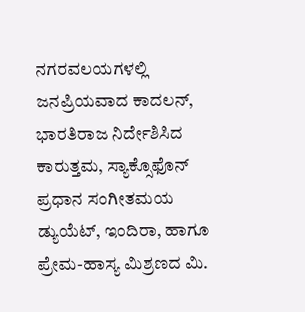ನಗರವಲಯಗಳಲ್ಲಿ ಜನಪ್ರಿಯವಾದ ಕಾದಲನ್‌, ಭಾರತಿರಾಜ ನಿರ್ದೇಶಿಸಿದ ಕಾರುತ್ತಮ, ಸ್ಯಾಕ್ಸೊಫೊನ್‌ ಪ್ರಧಾನ ಸಂಗೀತಮಯ ಡ್ಯುಯೆಟ್‌, ಇಂದಿರಾ, ಹಾಗೂ ಪ್ರೇಮ-ಹಾಸ್ಯ ಮಿಶ್ರಣದ ಮಿ.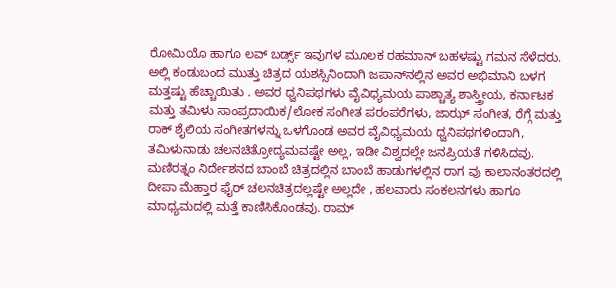ರೋಮಿಯೊ ಹಾಗೂ ಲವ್‌ ಬರ್ಡ್ಸ್‌ ಇವುಗಳ ಮೂಲಕ ರಹಮಾನ್ ಬಹಳಷ್ಟು ಗಮನ ಸೆಳೆದರು. ಅಲ್ಲಿ ಕಂಡುಬಂದ ಮುತ್ತು ಚಿತ್ರದ ಯಶಸ್ಸಿನಿಂದಾಗಿ ಜಪಾನ್‌ನಲ್ಲಿನ ಅವರ ಅಭಿಮಾನಿ ಬಳಗ ಮತ್ತಷ್ಟು ಹೆಚ್ಚಾಯಿತು . ಅವರ ಧ್ವನಿಪಥಗಳು ವೈವಿಧ್ಯಮಯ ಪಾಶ್ಚಾತ್ಯ ಶಾಸ್ತ್ರೀಯ, ಕರ್ನಾಟಕ ಮತ್ತು ತಮಿಳು ಸಾಂಪ್ರದಾಯಿಕ/ಲೋಕ ಸಂಗೀತ ಪರಂಪರೆಗಳು, ಜಾಝ್ ಸಂಗೀತ‌, ರೆಗ್ಗೆ ಮತ್ತು ರಾಕ್‌ ಶೈಲಿಯ ಸಂಗೀತಗಳನ್ನು ಒಳಗೊಂಡ ಅವರ ವೈವಿಧ್ಯಮಯ ಧ್ವನಿಪಥಗಳಿಂದಾಗಿ, ತಮಿಳುನಾಡು ಚಲನಚಿತ್ರೋದ್ಯಮವಷ್ಟೇ ಅಲ್ಲ, ಇಡೀ ವಿಶ್ವದಲ್ಲೇ ಜನಪ್ರಿಯತೆ ಗಳಿಸಿದವು. ಮಣಿರತ್ನಂ ನಿರ್ದೇಶನದ ಬಾಂಬೆ ಚಿತ್ರದಲ್ಲಿನ ಬಾಂಬೆ ಹಾಡುಗಳಲ್ಲಿನ ರಾಗ ವು ಕಾಲಾನಂತರದಲ್ಲಿ ದೀಪಾ ಮೆಹ್ತಾರ ಫೈರ್‌ ಚಲನಚಿತ್ರದಲ್ಲಷ್ಟೇ ಅಲ್ಲದೇ , ಹಲವಾರು ಸಂಕಲನಗಳು ಹಾಗೂ ಮಾಧ್ಯಮದಲ್ಲಿ ಮತ್ತೆ ಕಾಣಿಸಿಕೊಂಡವು. ರಾಮ್‌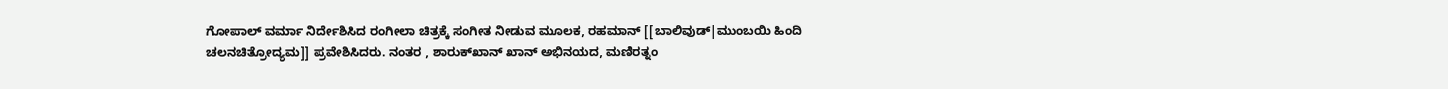ಗೋಪಾಲ್‌ ವರ್ಮಾ ನಿರ್ದೇಶಿಸಿದ ರಂಗೀಲಾ ಚಿತ್ರಕ್ಕೆ ಸಂಗೀತ ನೀಡುವ ಮೂಲಕ, ರಹಮಾನ್‌ [[ಬಾಲಿವುಡ್|ಮುಂಬಯಿ ಹಿಂದಿ ಚಲನಚಿತ್ರೋದ್ಯಮ]] ಪ್ರವೇಶಿಸಿದರು. ನಂತರ , ಶಾರುಕ್‌ಖಾನ್‌ ಖಾನ್‌ ಅಭಿನಯದ, ಮಣಿರತ್ನಂ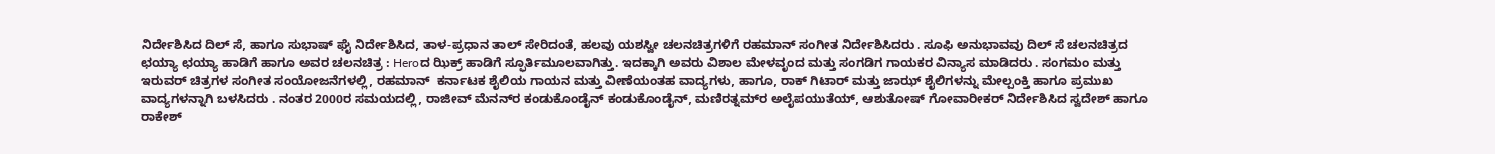ನಿರ್ದೇಶಿಸಿದ ದಿಲ್‌ ಸೆ, ಹಾಗೂ ಸುಭಾಷ್‌ ಘೈ ನಿರ್ದೇಶಿಸಿದ, ತಾಳ-ಪ್ರಧಾನ ತಾಲ್‌ ಸೇರಿದಂತೆ, ಹಲವು ಯಶಸ್ವೀ ಚಲನಚಿತ್ರಗಳಿಗೆ ರಹಮಾನ್‌ ಸಂಗೀತ ನಿರ್ದೇಶಿಸಿದರು . ಸೂಫಿ ಅನುಭಾವವು ದಿಲ್‌ ಸೆ ಚಲನಚಿತ್ರದ ಛಯ್ಯಾ ಛಯ್ಯಾ ಹಾಡಿಗೆ ಹಾಗೂ ಅವರ ಚಲನಚಿತ್ರ : Heroದ ಝಿಕ್ರ್‌ ಹಾಡಿಗೆ ಸ್ಫೂರ್ತಿಮೂಲವಾಗಿತ್ತು. ಇದಕ್ಕಾಗಿ ಅವರು ವಿಶಾಲ ಮೇಳವೃಂದ ಮತ್ತು ಸಂಗಡಿಗ ಗಾಯಕರ ವಿನ್ಯಾಸ ಮಾಡಿದರು . ಸಂಗಮಂ ಮತ್ತು ಇರುವರ್‌ ಚಿತ್ರಗಳ ಸಂಗೀತ ಸಂಯೋಜನೆಗಳಲ್ಲಿ, ರಹಮಾನ್ ‌ ಕರ್ನಾಟಕ ಶೈಲಿಯ ಗಾಯನ ಮತ್ತು ವೀಣೆಯಂತಹ ವಾದ್ಯಗಳು, ಹಾಗೂ, ರಾಕ್‌ ಗಿಟಾರ್‌ ಮತ್ತು ಜಾಝ್‌ ಶೈಲಿಗಳನ್ನು ಮೇಲ್ಪಂಕ್ತಿ ಹಾಗೂ ಪ್ರಮುಖ ವಾದ್ಯಗಳನ್ನಾಗಿ ಬಳಸಿದರು . ನಂತರ 2000ರ ಸಮಯದಲ್ಲಿ, ರಾಜೀವ್ ಮೆನನ್‌ರ ಕಂಡುಕೊಂಡೈನ್ ಕಂಡುಕೊಂಡೈನ್, ಮಣಿರತ್ನಮ್‌ರ ಅಲೈಪಯುತೆಯ್, ಆಶುತೋಷ್‌ ಗೋವಾರೀಕರ್‌ ನಿರ್ದೇಶಿಸಿದ ಸ್ವದೇಶ್‌ ಹಾಗೂ ರಾಕೇಶ್‌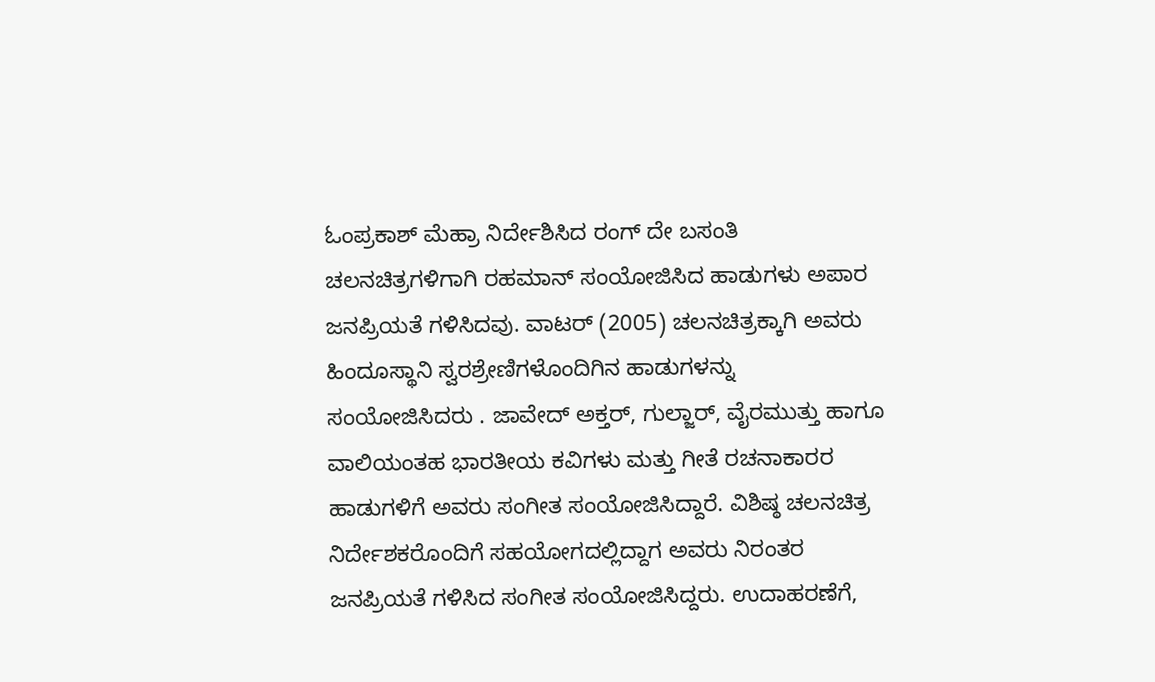ಓಂಪ್ರಕಾಶ್‌ ಮೆಹ್ರಾ ನಿರ್ದೇಶಿಸಿದ ರಂಗ್‌ ದೇ ಬಸಂತಿ ಚಲನಚಿತ್ರಗಳಿಗಾಗಿ ರಹಮಾನ್ ಸಂಯೋಜಿಸಿದ ಹಾಡುಗಳು ಅಪಾರ ಜನಪ್ರಿಯತೆ ಗಳಿಸಿದವು. ವಾಟರ್‌ (2005) ಚಲನಚಿತ್ರಕ್ಕಾಗಿ ಅವರು ಹಿಂದೂಸ್ಥಾನಿ ಸ್ವರಶ್ರೇಣಿಗಳೊಂದಿಗಿನ ಹಾಡುಗಳನ್ನು ಸಂಯೋಜಿಸಿದರು . ಜಾವೇದ್‌ ಅಕ್ತರ್‌‌, ಗುಲ್ಜಾರ್‌, ವೈರಮುತ್ತು ಹಾಗೂ ವಾಲಿಯಂತಹ ಭಾರತೀಯ ಕವಿಗಳು ಮತ್ತು ಗೀತೆ ರಚನಾಕಾರರ ಹಾಡುಗಳಿಗೆ ಅವರು ಸಂಗೀತ ಸಂಯೋಜಿಸಿದ್ದಾರೆ. ವಿಶಿಷ್ಠ ಚಲನಚಿತ್ರ ನಿರ್ದೇಶಕರೊಂದಿಗೆ ಸಹಯೋಗದಲ್ಲಿದ್ದಾಗ ಅವರು ನಿರಂತರ ಜನಪ್ರಿಯತೆ ಗಳಿಸಿದ ಸಂಗೀತ ಸಂಯೋಜಿಸಿದ್ದರು. ಉದಾಹರಣೆಗೆ,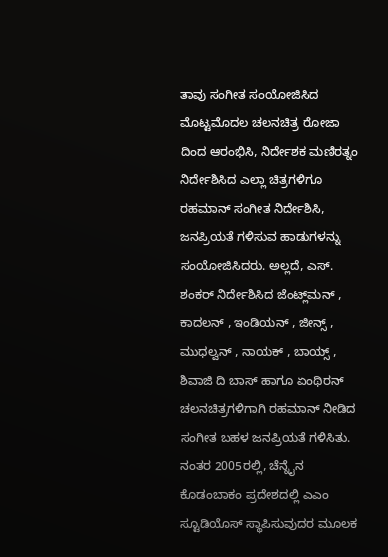ತಾವು ಸಂಗೀತ ಸಂಯೋಜಿಸಿದ ಮೊಟ್ಟಮೊದಲ ಚಲನಚಿತ್ರ ರೋಜಾ ದಿಂದ ಆರಂಭಿಸಿ, ನಿರ್ದೇಶಕ ಮಣಿರತ್ನಂ ನಿರ್ದೇಶಿಸಿದ ಎಲ್ಲಾ ಚಿತ್ರಗಳಿಗೂ ರಹಮಾನ್ ಸಂಗೀತ ನಿರ್ದೇಶಿಸಿ, ಜನಪ್ರಿಯತೆ ಗಳಿಸುವ ಹಾಡುಗಳನ್ನು ಸಂಯೋಜಿಸಿದರು. ಅಲ್ಲದೆ, ಎಸ್‌. ಶಂಕರ್‌ ನಿರ್ದೇಶಿಸಿದ ಜೆಂಟ್ಲ್‌ಮನ್‌ , ಕಾದಲನ್‌ , ಇಂಡಿಯನ್‌ , ಜೀನ್ಸ್‌ , ಮುಧಲ್ವನ್‌ , ನಾಯಕ್‌ , ಬಾಯ್ಸ್‌ , ಶಿವಾಜಿ ದಿ ಬಾಸ್‌ ಹಾಗೂ ಏಂಥಿರನ್‌ ಚಲನಚಿತ್ರಗಳಿಗಾಗಿ ರಹಮಾನ್‌ ನೀಡಿದ ಸಂಗೀತ ಬಹಳ ಜನಪ್ರಿಯತೆ ಗಳಿಸಿತು. ನಂತರ 2005ರಲ್ಲಿ, ಚೆನ್ನೈನ ಕೊಡಂಬಾಕಂ ಪ್ರದೇಶದಲ್ಲಿ ಎಎಂ ಸ್ಟೂಡಿಯೊಸ್‌ ಸ್ಥಾಪಿಸುವುದರ ಮೂಲಕ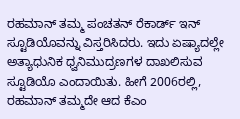ರಹಮಾನ್‌ ತಮ್ಮ ಪಂಚತನ್‌ ರೆಕಾರ್ಡ್‌ ಇನ್‌ ಸ್ಟೂಡಿಯೊವನ್ನು ವಿಸ್ತರಿಸಿದರು. ಇದು ಏಷ್ಯಾದಲ್ಲೇ ಅತ್ಯಾಧುನಿಕ ಧ್ವನಿಮುದ್ರಣಗಳ ದಾಖಲಿಸುವ ಸ್ಟೂಡಿಯೊ ಎಂದಾಯಿತು. ಹೀಗೆ 2006ರಲ್ಲಿ, ರಹಮಾನ್‌ ತಮ್ಮದೇ ಆದ ಕೆಎಂ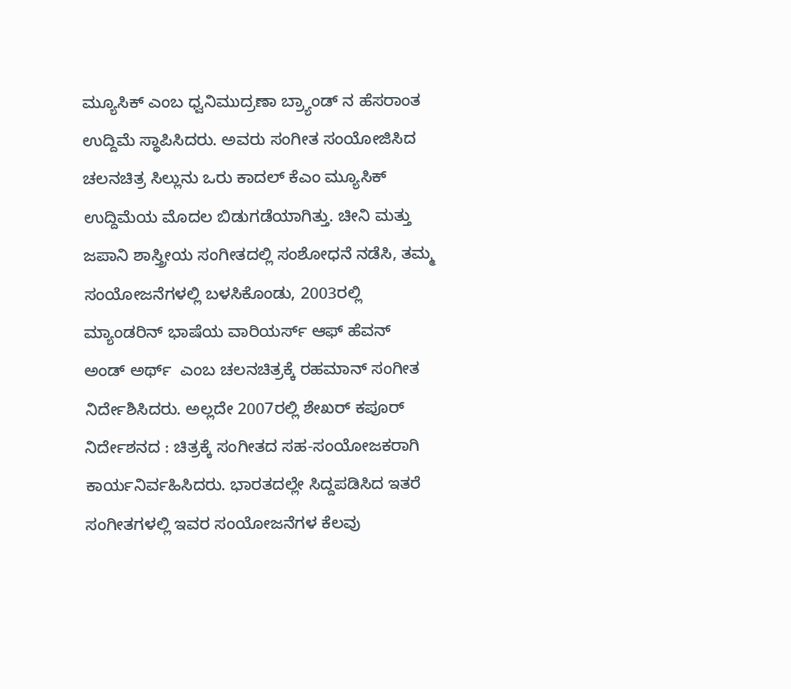ಮ್ಯೂಸಿಕ್‌ ಎಂಬ ಧ್ವನಿಮುದ್ರಣಾ ಬ್ರ್ಯಾಂಡ್ ನ ಹೆಸರಾಂತ ಉದ್ದಿಮೆ ಸ್ಥಾಪಿಸಿದರು. ಅವರು ಸಂಗೀತ ಸಂಯೋಜಿಸಿದ ಚಲನಚಿತ್ರ ಸಿಲ್ಲುನು ಒರು ಕಾದಲ್‌‌ ಕೆಎಂ ಮ್ಯೂಸಿಕ್‌ ಉದ್ದಿಮೆಯ ಮೊದಲ ಬಿಡುಗಡೆಯಾಗಿತ್ತು. ಚೀನಿ ಮತ್ತು ಜಪಾನಿ ಶಾಸ್ತ್ರೀಯ ಸಂಗೀತದಲ್ಲಿ ಸಂಶೋಧನೆ ನಡೆಸಿ, ತಮ್ಮ ಸಂಯೋಜನೆಗಳಲ್ಲಿ ಬಳಸಿಕೊಂಡು, 2003ರಲ್ಲಿ ಮ್ಯಾಂಡರಿನ್‌ ಭಾಷೆಯ ವಾರಿಯರ್ಸ್‌ ಆಫ್ ಹೆವನ್‌ ಅಂಡ್‌ ಅರ್ಥ್ ‌ ಎಂಬ ಚಲನಚಿತ್ರಕ್ಕೆ ರಹಮಾನ್‌ ಸಂಗೀತ ನಿರ್ದೇಶಿಸಿದರು. ಅಲ್ಲದೇ 2007ರಲ್ಲಿ ಶೇಖರ್‌ ಕಪೂರ್‌ ನಿರ್ದೇಶನದ : ಚಿತ್ರಕ್ಕೆ ಸಂಗೀತದ ಸಹ-ಸಂಯೋಜಕರಾಗಿ ಕಾರ್ಯನಿರ್ವಹಿಸಿದರು. ಭಾರತದಲ್ಲೇ ಸಿದ್ದಪಡಿಸಿದ ಇತರೆ ಸಂಗೀತಗಳಲ್ಲಿ ಇವರ ಸಂಯೋಜನೆಗಳ ಕೆಲವು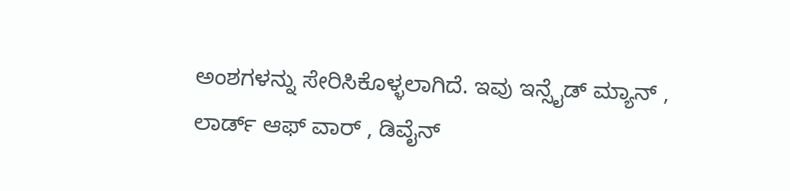ಅಂಶಗಳನ್ನು ಸೇರಿಸಿಕೊಳ್ಳಲಾಗಿದೆ. ಇವು ಇನ್ಸೈಡ್‌ ಮ್ಯಾನ್‌ , ಲಾರ್ಡ್‌ ಆಫ್‌ ವಾರ್‌ , ಡಿವೈನ್‌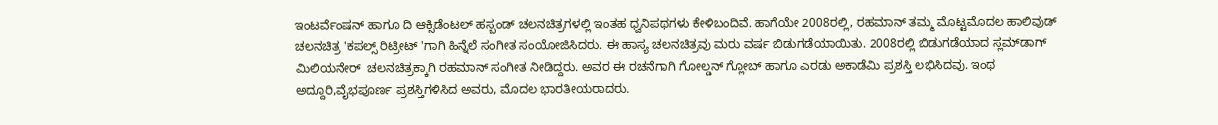ಇಂಟರ್ವೆಂಷನ್‌ ಹಾಗೂ ದಿ ಆಕ್ಸಿಡೆಂಟಲ್‌ ಹಸ್ಬಂಡ್‌ ಚಲನಚಿತ್ರಗಳಲ್ಲಿ ಇಂತಹ ಧ್ವನಿಪಥಗಳು ಕೇಳಿಬಂದಿವೆ. ಹಾಗೆಯೇ 2008ರಲ್ಲಿ, ರಹಮಾನ್‌ ತಮ್ಮ ಮೊಟ್ಟಮೊದಲ ಹಾಲಿವುಡ್‌ ಚಲನಚಿತ್ರ 'ಕಪಲ್ಸ್‌ ರಿಟ್ರೀಟ್ ‌'ಗಾಗಿ ಹಿನ್ನೆಲೆ ಸಂಗೀತ ಸಂಯೋಜಿಸಿದರು. ಈ ಹಾಸ್ಯ ಚಲನಚಿತ್ರವು ಮರು ವರ್ಷ ಬಿಡುಗಡೆಯಾಯಿತು. 2008ರಲ್ಲಿ ಬಿಡುಗಡೆಯಾದ ಸ್ಲಮ್‌ಡಾಗ್‌ ಮಿಲಿಯನೇರ್ ‌ ಚಲನಚಿತ್ರಕ್ಕಾಗಿ ರಹಮಾನ್‌ ಸಂಗೀತ ನೀಡಿದ್ದರು. ಅವರ ಈ ರಚನೆಗಾಗಿ ಗೋಲ್ಡನ್‌ ಗ್ಲೋಬ್‌ ಹಾಗೂ ಎರಡು ಅಕಾಡೆಮಿ ಪ್ರಶಸ್ತಿ ಲಭಿಸಿದವು. ಇಂಥ ಅದ್ದೂರಿ,ವೈಭಪೂರ್ಣ ಪ್ರಶಸ್ತಿಗಳಿಸಿದ ಅವರು, ಮೊದಲ ಭಾರತೀಯರಾದರು.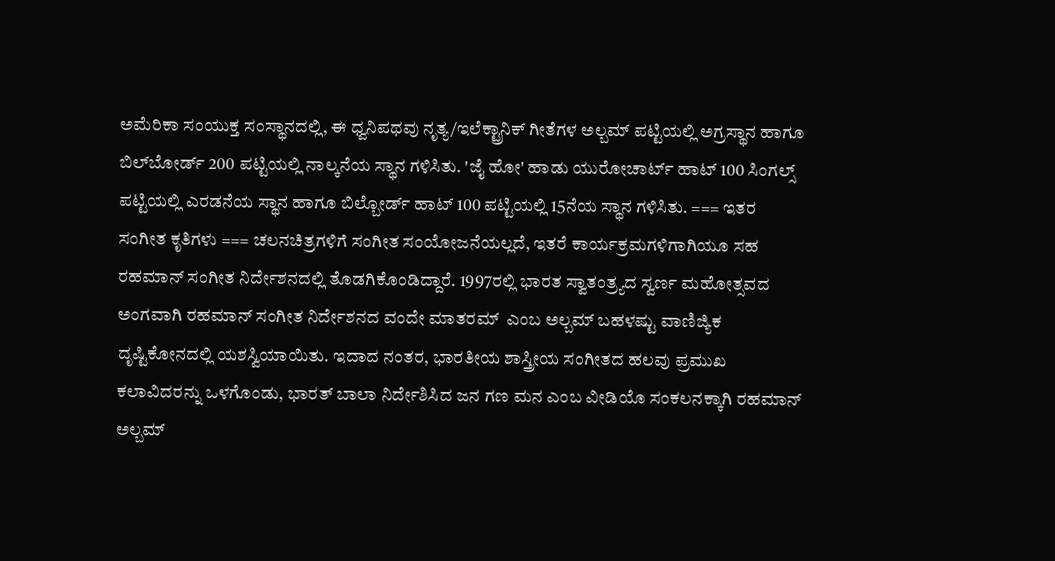ಅಮೆರಿಕಾ ಸಂಯುಕ್ತ ಸಂಸ್ಥಾನದಲ್ಲಿ, ಈ ಧ್ವನಿಪಥವು ನೃತ್ಯ‌/ಇಲೆಕ್ಟ್ರಾನಿಕ್‌ ಗೀತೆಗಳ ಅಲ್ಬಮ್‌ ಪಟ್ಟಿಯಲ್ಲಿ ಅಗ್ರಸ್ಥಾನ ಹಾಗೂ ಬಿಲ್‌ಬೋರ್ಡ್‌ 200 ಪಟ್ಟಿಯಲ್ಲಿ ನಾಲ್ಕನೆಯ ಸ್ಥಾನ ಗಳಿಸಿತು. 'ಜೈ ಹೋ' ಹಾಡು ಯುರೋಚಾರ್ಟ್‌ ಹಾಟ್‌ 100 ಸಿಂಗಲ್ಸ್‌ ಪಟ್ಟಿಯಲ್ಲಿ ಎರಡನೆಯ ಸ್ಥಾನ ಹಾಗೂ ಬಿಲ್ಬೋರ್ಡ್‌ ಹಾಟ್‌ 100 ಪಟ್ಟಿಯಲ್ಲಿ 15ನೆಯ ಸ್ಥಾನ ಗಳಿಸಿತು. === ಇತರ ಸಂಗೀತ ಕೃತಿಗಳು === ಚಲನಚಿತ್ರಗಳಿಗೆ ಸಂಗೀತ ಸಂಯೋಜನೆಯಲ್ಲದೆ, ಇತರೆ ಕಾರ್ಯಕ್ರಮಗಳಿಗಾಗಿಯೂ ಸಹ ರಹಮಾನ್‌ ಸಂಗೀತ ನಿರ್ದೇಶನದಲ್ಲಿ ತೊಡಗಿಕೊಂಡಿದ್ದಾರೆ. 1997ರಲ್ಲಿ ಭಾರತ ಸ್ವಾತಂತ್ರ್ಯದ ಸ್ವರ್ಣ ಮಹೋತ್ಸವದ ಅಂಗವಾಗಿ ರಹಮಾನ್‌ ಸಂಗೀತ ನಿರ್ದೇಶನದ ವಂದೇ ಮಾತರಮ್ ‌ ಎಂಬ ಅಲ್ಬಮ್‌ ಬಹಳಷ್ಟು ವಾಣಿಜ್ಯಿಕ ದೃಷ್ಟಿಕೋನದಲ್ಲಿ ಯಶಸ್ವಿಯಾಯಿತು. ಇದಾದ ನಂತರ, ಭಾರತೀಯ ಶಾಸ್ತ್ರೀಯ ಸಂಗೀತದ ಹಲವು ಪ್ರಮುಖ ಕಲಾವಿದರನ್ನು ಒಳಗೊಂಡು, ಭಾರತ್‌ ಬಾಲಾ ನಿರ್ದೇಶಿಸಿದ ಜನ ಗಣ ಮನ ಎಂಬ ವೀಡಿಯೊ ಸಂಕಲನಕ್ಕಾಗಿ ರಹಮಾನ್‌ ಅಲ್ಬಮ್‌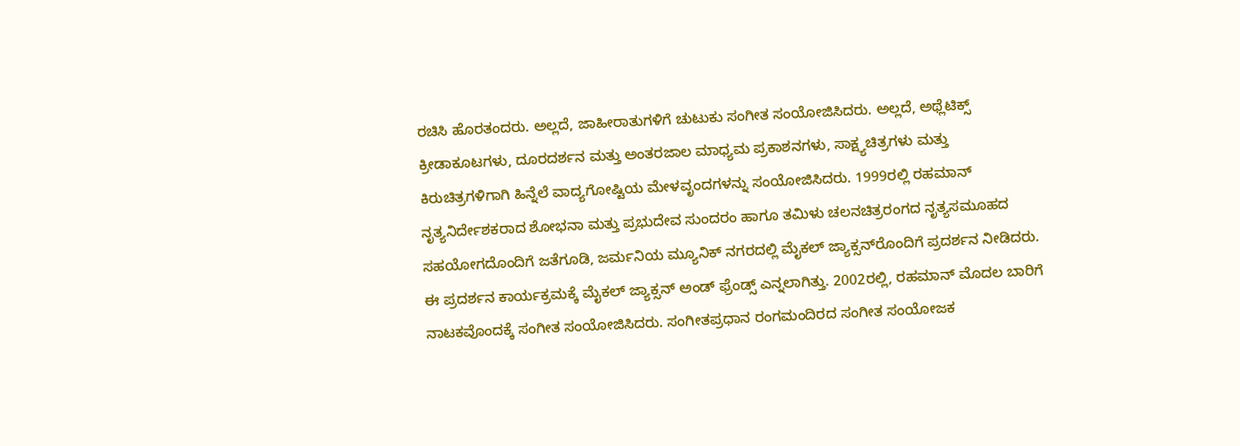ರಚಿಸಿ ಹೊರತಂದರು. ಅಲ್ಲದೆ, ಜಾಹೀರಾತುಗಳಿಗೆ ಚುಟುಕು ಸಂಗೀತ ಸಂಯೋಜಿಸಿದರು. ಅಲ್ಲದೆ, ಅಥ್ಲೆಟಿಕ್ಸ್‌ ಕ್ರೀಡಾಕೂಟಗಳು, ದೂರದರ್ಶನ ಮತ್ತು ಅಂತರಜಾಲ ಮಾಧ್ಯಮ ಪ್ರಕಾಶನಗಳು, ಸಾಕ್ಷ್ಯಚಿತ್ರಗಳು ಮತ್ತು ಕಿರುಚಿತ್ರಗಳಿಗಾಗಿ ಹಿನ್ನೆಲೆ ವಾದ್ಯಗೋಷ್ಟಿಯ ಮೇಳವೃಂದಗಳನ್ನು ಸಂಯೋಜಿಸಿದರು. 1999ರಲ್ಲಿ ರಹಮಾನ್‌ ನೃತ್ಯನಿರ್ದೇಶಕರಾದ ಶೋಭನಾ ಮತ್ತು ಪ್ರಭುದೇವ ಸುಂದರಂ ಹಾಗೂ ತಮಿಳು ಚಲನಚಿತ್ರರಂಗದ ನೃತ್ಯಸಮೂಹದ ಸಹಯೋಗದೊಂದಿಗೆ ಜತೆಗೂಡಿ, ಜರ್ಮನಿಯ ಮ್ಯೂನಿಕ್‌ ನಗರದಲ್ಲಿ ಮೈಕಲ್‌ ಜ್ಯಾಕ್ಸನ್‌ರೊಂದಿಗೆ ಪ್ರದರ್ಶನ ನೀಡಿದರು. ಈ ಪ್ರದರ್ಶನ ಕಾರ್ಯಕ್ರಮಕ್ಕೆ ಮೈಕಲ್‌ ಜ್ಯಾಕ್ಸನ್‌ ಅಂಡ್‌ ಫ್ರೆಂಡ್ಸ್‌ ಎನ್ನಲಾಗಿತ್ತು. 2002ರಲ್ಲಿ, ರಹಮಾನ್‌ ಮೊದಲ ಬಾರಿಗೆ ನಾಟಕವೊಂದಕ್ಕೆ ಸಂಗೀತ ಸಂಯೋಜಿಸಿದರು. ಸಂಗೀತಪ್ರಧಾನ ರಂಗಮಂದಿರದ ಸಂಗೀತ ಸಂಯೋಜಕ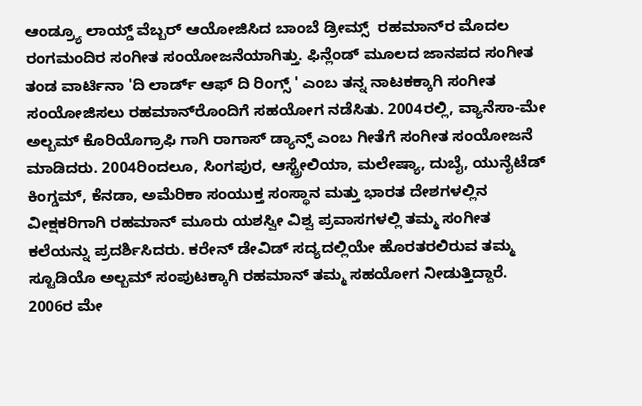ಆಂಡ್ರ್ಯೂ ಲಾಯ್ಡ್‌ ವೆಬ್ಬರ್ ಆಯೋಜಿಸಿದ ಬಾಂಬೆ ಡ್ರೀಮ್ಸ್ ‌ ರಹಮಾನ್‌ರ ಮೊದಲ ರಂಗಮಂದಿರ ಸಂಗೀತ ಸಂಯೋಜನೆಯಾಗಿತ್ತು. ಫಿನ್ಲೆಂಡ್‌ ಮೂಲದ ಜಾನಪದ ಸಂಗೀತ ತಂಡ ವಾರ್ಟಿನಾ 'ದಿ ಲಾರ್ಡ್‌ ಆಫ್‌ ದಿ ರಿಂಗ್ಸ್ ‌' ಎಂಬ ತನ್ನ ನಾಟಕಕ್ಕಾಗಿ ಸಂಗೀತ ಸಂಯೋಜಿಸಲು ರಹಮಾನ್‌ರೊಂದಿಗೆ ಸಹಯೋಗ ನಡೆಸಿತು. 2004ರಲ್ಲಿ, ವ್ಯಾನೆಸಾ-ಮೇ ಅಲ್ಬಮ್‌ ಕೊರಿಯೊಗ್ರಾಫಿ ಗಾಗಿ ರಾಗಾಸ್‌ ಡ್ಯಾನ್ಸ್‌ ಎಂಬ ಗೀತೆಗೆ ಸಂಗೀತ ಸಂಯೋಜನೆ ಮಾಡಿದರು. 2004ರಿಂದಲೂ, ಸಿಂಗಪುರ, ಆಸ್ಟ್ರೇಲಿಯಾ, ಮಲೇಷ್ಯಾ, ದುಬೈ, ಯುನೈಟೆಡ್‌ ಕಿಂಗ್ಡಮ್‌, ಕೆನಡಾ, ಅಮೆರಿಕಾ ಸಂಯುಕ್ತ ಸಂಸ್ಥಾನ ಮತ್ತು ಭಾರತ ದೇಶಗಳಲ್ಲಿನ ವೀಕ್ಷಕರಿಗಾಗಿ ರಹಮಾನ್‌ ಮೂರು ಯಶಸ್ವೀ ವಿಶ್ವ ಪ್ರವಾಸಗಳಲ್ಲಿ ತಮ್ಮ ಸಂಗೀತ ಕಲೆಯನ್ನು ಪ್ರದರ್ಶಿಸಿದರು. ಕರೇನ್‌ ಡೇವಿಡ್‌ ಸದ್ಯದಲ್ಲಿಯೇ ಹೊರತರಲಿರುವ ತಮ್ಮ ಸ್ಟೂಡಿಯೊ ಅಲ್ಬಮ್ ಸಂಪುಟಕ್ಕಾಗಿ ರಹಮಾನ್‌ ತಮ್ಮ ಸಹಯೋಗ ನೀಡುತ್ತಿದ್ದಾರೆ. 2006ರ ಮೇ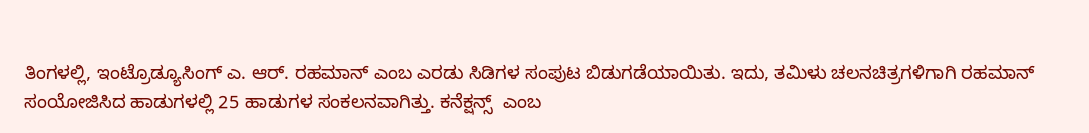ತಿಂಗಳಲ್ಲಿ, ಇಂಟ್ರೊಡ್ಯೂಸಿಂಗ್‌ ಎ. ಆರ್‌. ರಹಮಾನ್‌ ಎಂಬ ಎರಡು ಸಿಡಿಗಳ ಸಂಪುಟ ಬಿಡುಗಡೆಯಾಯಿತು. ಇದು, ತಮಿಳು ಚಲನಚಿತ್ರಗಳಿಗಾಗಿ ರಹಮಾನ್‌ ಸಂಯೋಜಿಸಿದ ಹಾಡುಗಳಲ್ಲಿ 25 ಹಾಡುಗಳ ಸಂಕಲನವಾಗಿತ್ತು. ಕನೆಕ್ಷನ್ಸ್ ‌ ಎಂಬ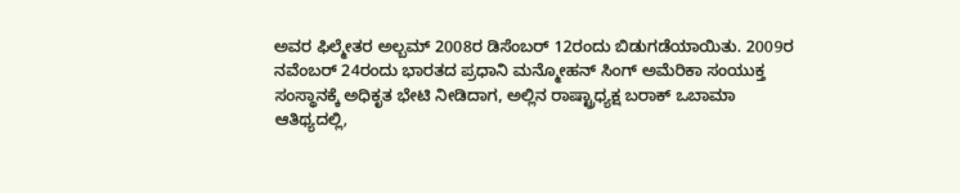ಅವರ ಫಿಲ್ಮೇತರ ಅಲ್ಬಮ್‌ 2008ರ ಡಿಸೆಂಬರ್‌ 12ರಂದು ಬಿಡುಗಡೆಯಾಯಿತು. 2009ರ ನವೆಂಬರ್‌ 24ರಂದು ಭಾರತದ ಪ್ರಧಾನಿ ಮನ್ಮೋಹನ್‌ ಸಿಂಗ್‌ ಅಮೆರಿಕಾ ಸಂಯುಕ್ತ ಸಂಸ್ಥಾನಕ್ಕೆ ಅಧಿಕೃತ ಭೇಟಿ ನೀಡಿದಾಗ, ಅಲ್ಲಿನ ರಾಷ್ಟ್ರಾಧ್ಯಕ್ಷ ಬರಾಕ್‌ ಒಬಾಮಾ ಆತಿಥ್ಯದಲ್ಲಿ,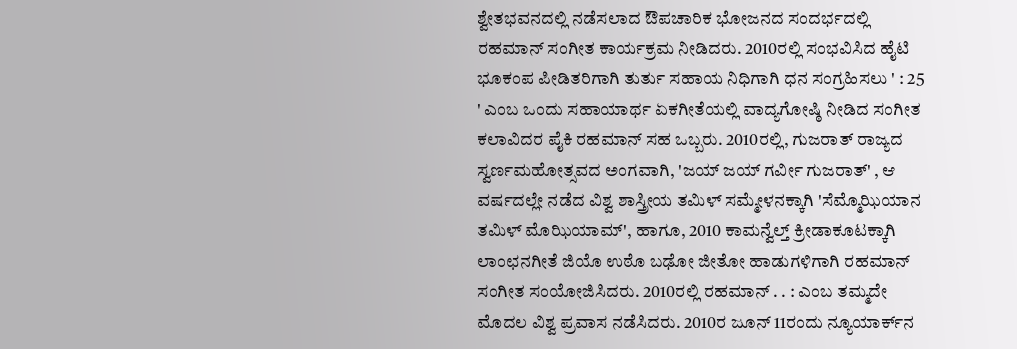ಶ್ವೇತಭವನದಲ್ಲಿ ನಡೆಸಲಾದ ಔಪಚಾರಿಕ ಭೋಜನದ ಸಂದರ್ಭದಲ್ಲಿ ರಹಮಾನ್‌ ಸಂಗೀತ ಕಾರ್ಯಕ್ರಮ ನೀಡಿದರು. 2010ರಲ್ಲಿ ಸಂಭವಿಸಿದ ಹೈಟಿ ಭೂಕಂಪ ಪೀಡಿತರಿಗಾಗಿ ತುರ್ತು ಸಹಾಯ ನಿಧಿಗಾಗಿ ಧನ ಸಂಗ್ರಹಿಸಲು ' : 25 ' ಎಂಬ ಒಂದು ಸಹಾಯಾರ್ಥ ಏಕಗೀತೆಯಲ್ಲಿ ವಾದ್ಯಗೋಷ್ಠಿ ನೀಡಿದ ಸಂಗೀತ ಕಲಾವಿದರ ಪೈಕಿ ರಹಮಾನ್‌ ಸಹ ಒಬ್ಬರು. 2010ರಲ್ಲಿ, ಗುಜರಾತ್‌ ರಾಜ್ಯದ ಸ್ವರ್ಣಮಹೋತ್ಸವದ ಅಂಗವಾಗಿ, 'ಜಯ್‌ ಜಯ್‌ ಗರ್ವೀ ಗುಜರಾತ್‌' , ಆ ವರ್ಷದಲ್ಲೇ ನಡೆದ ವಿಶ್ವ ಶಾಸ್ತ್ರೀಯ ತಮಿಳ್‌ ಸಮ್ಮೇಳನಕ್ಕಾಗಿ 'ಸೆಮ್ಮೊಝಿಯಾನ ತಮಿಳ್‌ ಮೊಝಿಯಾಮ್‌', ಹಾಗೂ, 2010 ಕಾಮನ್ವೆಲ್ತ್‌ ಕ್ರೀಡಾಕೂಟಕ್ಕಾಗಿ ಲಾಂಛನಗೀತೆ ಜಿಯೊ ಉಠೊ ಬಢೋ ಜೀತೋ ಹಾಡುಗಳಿಗಾಗಿ ರಹಮಾನ್‌ ಸಂಗೀತ ಸಂಯೋಜಿಸಿದರು. 2010ರಲ್ಲಿ ರಹಮಾನ್‌ . . : ಎಂಬ ತಮ್ಮದೇ ಮೊದಲ ವಿಶ್ವ ಪ್ರವಾಸ ನಡೆಸಿದರು. 2010ರ ಜೂನ್‌ 11ರಂದು ನ್ಯೂಯಾರ್ಕ್‌ನ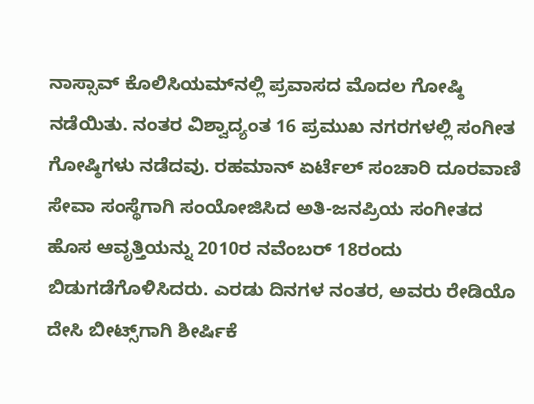ನಾಸ್ಸಾವ್‌ ಕೊಲಿಸಿಯಮ್‌ನಲ್ಲಿ ಪ್ರವಾಸದ ಮೊದಲ ಗೋಷ್ಠಿ ನಡೆಯಿತು. ನಂತರ ವಿಶ್ವಾದ್ಯಂತ 16 ಪ್ರಮುಖ ನಗರಗಳಲ್ಲಿ ಸಂಗೀತ ಗೋಷ್ಠಿಗಳು ನಡೆದವು. ರಹಮಾನ್‌ ಏರ್ಟೆಲ್‌ ಸಂಚಾರಿ ದೂರವಾಣಿ ಸೇವಾ ಸಂಸ್ಥೆಗಾಗಿ ಸಂಯೋಜಿಸಿದ ಅತಿ-ಜನಪ್ರಿಯ ಸಂಗೀತದ ಹೊಸ ಆವೃತ್ತಿಯನ್ನು 2010ರ ನವೆಂಬರ್‌ 18ರಂದು ಬಿಡುಗಡೆಗೊಳಿಸಿದರು. ಎರಡು ದಿನಗಳ ನಂತರ, ಅವರು ರೇಡಿಯೊ ದೇಸಿ ಬೀಟ್ಸ್‌ಗಾಗಿ ಶೀರ್ಷಿಕೆ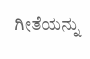ಗೀತೆಯನ್ನು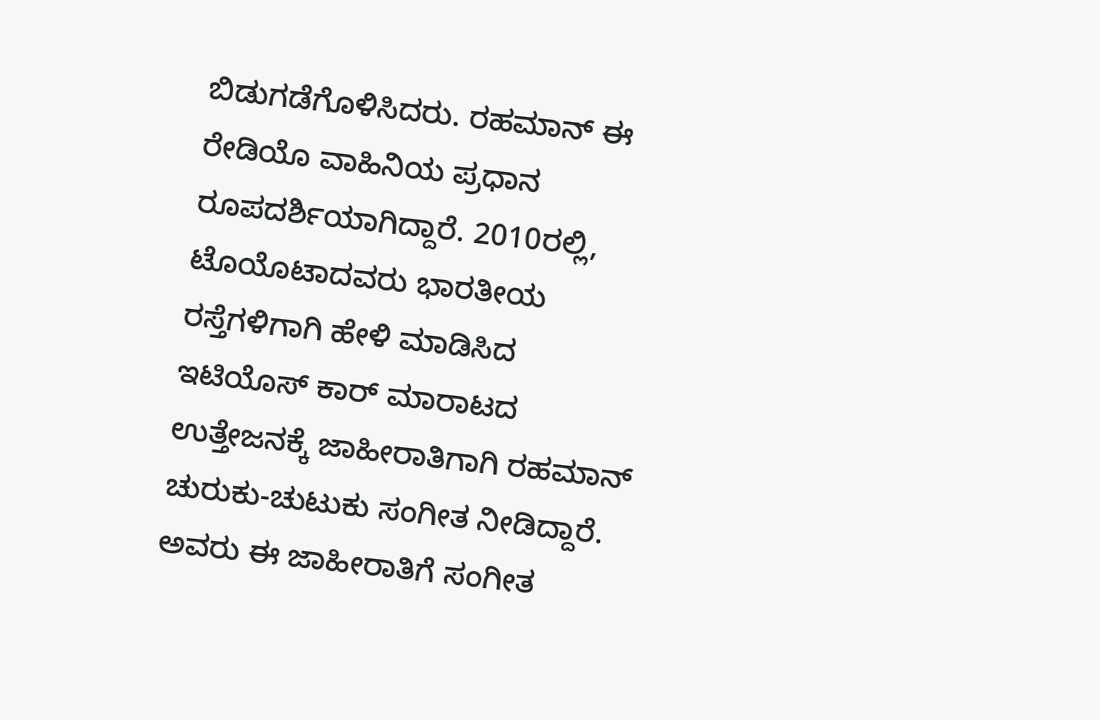ಬಿಡುಗಡೆಗೊಳಿಸಿದರು. ರಹಮಾನ್‌ ಈ ರೇಡಿಯೊ ವಾಹಿನಿಯ ಪ್ರಧಾನ ರೂಪದರ್ಶಿಯಾಗಿದ್ದಾರೆ. 2010ರಲ್ಲಿ, ಟೊಯೊಟಾದವರು ಭಾರತೀಯ ರಸ್ತೆಗಳಿಗಾಗಿ ಹೇಳಿ ಮಾಡಿಸಿದ ಇಟಿಯೊಸ್‌ ಕಾರ್‌ ಮಾರಾಟದ ಉತ್ತೇಜನಕ್ಕೆ ಜಾಹೀರಾತಿಗಾಗಿ ರಹಮಾನ್ ಚುರುಕು-ಚುಟುಕು ಸಂಗೀತ ನೀಡಿದ್ದಾರೆ. ಅವರು ಈ ಜಾಹೀರಾತಿಗೆ ಸಂಗೀತ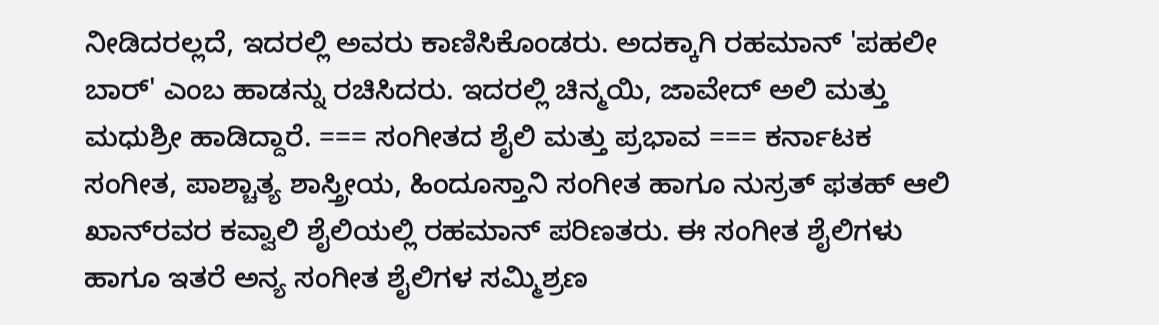ನೀಡಿದರಲ್ಲದೆ, ಇದರಲ್ಲಿ ಅವರು ಕಾಣಿಸಿಕೊಂಡರು. ಅದಕ್ಕಾಗಿ ರಹಮಾನ್‌ 'ಪಹಲೀ ಬಾರ್' ಎಂಬ ಹಾಡನ್ನು ರಚಿಸಿದರು. ಇದರಲ್ಲಿ ಚಿನ್ಮಯಿ, ಜಾವೇದ್ ಅಲಿ ಮತ್ತು ಮಧುಶ್ರೀ ಹಾಡಿದ್ದಾರೆ. === ಸಂಗೀತದ ಶೈಲಿ ಮತ್ತು ಪ್ರಭಾವ === ಕರ್ನಾಟಕ ಸಂಗೀತ, ಪಾಶ್ಚಾತ್ಯ ಶಾಸ್ತ್ರೀಯ, ಹಿಂದೂಸ್ತಾನಿ ಸಂಗೀತ ಹಾಗೂ ನುಸ್ರತ್‌ ಫತಹ್‌ ಆಲಿ ಖಾನ್‌ರವರ ಕವ್ವಾಲಿ ಶೈಲಿಯಲ್ಲಿ ರಹಮಾನ್‌ ಪರಿಣತರು. ಈ ಸಂಗೀತ ಶೈಲಿಗಳು ಹಾಗೂ ಇತರೆ ಅನ್ಯ ಸಂಗೀತ ಶೈಲಿಗಳ ಸಮ್ಮಿಶ್ರಣ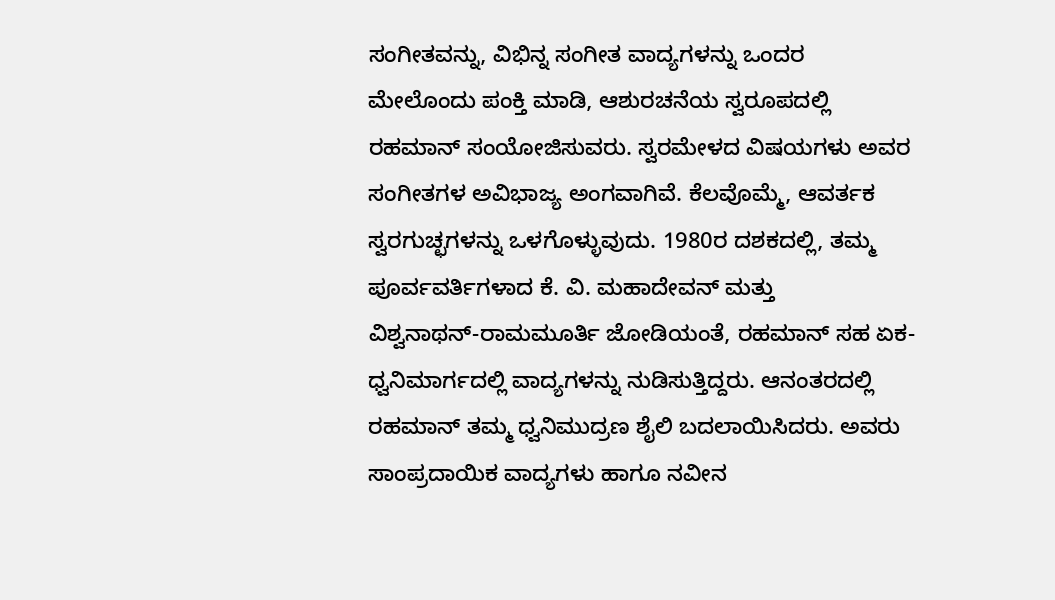ಸಂಗೀತವನ್ನು, ವಿಭಿನ್ನ ಸಂಗೀತ ವಾದ್ಯಗಳನ್ನು ಒಂದರ ಮೇಲೊಂದು ಪಂಕ್ತಿ ಮಾಡಿ, ಆಶುರಚನೆಯ ಸ್ವರೂಪದಲ್ಲಿ ರಹಮಾನ್‌ ಸಂಯೋಜಿಸುವರು. ಸ್ವರಮೇಳದ ವಿಷಯಗಳು ಅವರ ಸಂಗೀತಗಳ ಅವಿಭಾಜ್ಯ ಅಂಗವಾಗಿವೆ. ಕೆಲವೊಮ್ಮೆ, ಆವರ್ತಕ ಸ್ವರಗುಚ್ಛಗಳನ್ನು ಒಳಗೊಳ್ಳುವುದು. 1980ರ ದಶಕದಲ್ಲಿ, ತಮ್ಮ ಪೂರ್ವವರ್ತಿಗಳಾದ ಕೆ. ವಿ. ಮಹಾದೇವನ್‌ ಮತ್ತು ವಿಶ್ವನಾಥನ್‌-ರಾಮಮೂರ್ತಿ ಜೋಡಿಯಂತೆ, ರಹಮಾನ್‌ ಸಹ ಏಕ-ಧ್ವನಿಮಾರ್ಗದಲ್ಲಿ ವಾದ್ಯಗಳನ್ನು ನುಡಿಸುತ್ತಿದ್ದರು. ಆನಂತರದಲ್ಲಿ ರಹಮಾನ್‌ ತಮ್ಮ ಧ್ವನಿಮುದ್ರಣ ಶೈಲಿ ಬದಲಾಯಿಸಿದರು. ಅವರು ಸಾಂಪ್ರದಾಯಿಕ ವಾದ್ಯಗಳು ಹಾಗೂ ನವೀನ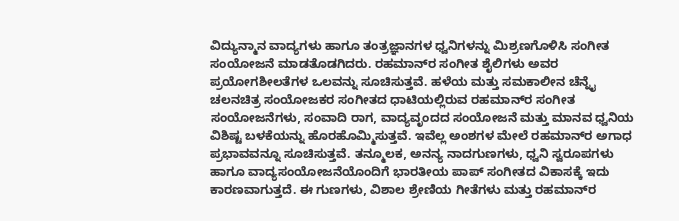ವಿದ್ಯುನ್ಮಾನ ವಾದ್ಯಗಳು ಹಾಗೂ ತಂತ್ರಜ್ಞಾನಗಳ ಧ್ವನಿಗಳನ್ನು ಮಿಶ್ರಣಗೊಳಿಸಿ ಸಂಗೀತ ಸಂಯೋಜನೆ ಮಾಡತೊಡಗಿದರು. ರಹಮಾನ್‌ರ ಸಂಗೀತ ಶೈಲಿಗಳು ಅವರ ಪ್ರಯೋಗಶೀಲತೆಗಳ ಒಲವನ್ನು ಸೂಚಿಸುತ್ತವೆ. ಹಳೆಯ ಮತ್ತು ಸಮಕಾಲೀನ ಚೆನ್ನೈ ಚಲನಚಿತ್ರ ಸಂಯೋಜಕರ ಸಂಗೀತದ ಧಾಟಿಯಲ್ಲಿರುವ ರಹಮಾನ್‌ರ ಸಂಗೀತ ಸಂಯೋಜನೆಗಳು, ಸಂವಾದಿ ರಾಗ, ವಾದ್ಯವೃಂದದ ಸಂಯೋಜನೆ ಮತ್ತು ಮಾನವ ಧ್ವನಿಯ ವಿಶಿಷ್ಟ ಬಳಕೆಯನ್ನು ಹೊರಹೊಮ್ಮಿಸುತ್ತವೆ. ಇವೆಲ್ಲ ಅಂಶಗಳ ಮೇಲೆ ರಹಮಾನ್‌ರ ಅಗಾಧ ಪ್ರಭಾವವನ್ನೂ ಸೂಚಿಸುತ್ತವೆ. ತನ್ಮೂಲಕ, ಅನನ್ಯ ನಾದಗುಣಗಳು, ಧ್ವನಿ ಸ್ವರೂಪಗಳು ಹಾಗೂ ವಾದ್ಯಸಂಯೋಜನೆಯೊಂದಿಗೆ ಭಾರತೀಯ ಪಾಪ್‌ ಸಂಗೀತದ ವಿಕಾಸಕ್ಕೆ ಇದು ಕಾರಣವಾಗುತ್ತದೆ. ಈ ಗುಣಗಳು, ವಿಶಾಲ ಶ್ರೇಣಿಯ ಗೀತೆಗಳು ಮತ್ತು ರಹಮಾನ್‌ರ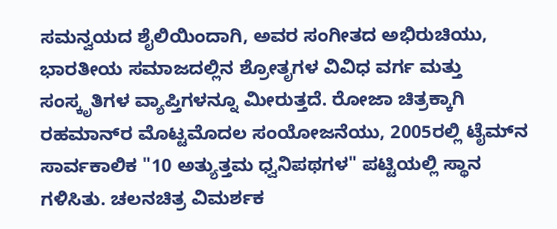ಸಮನ್ವಯದ ಶೈಲಿಯಿಂದಾಗಿ, ಅವರ ಸಂಗೀತದ ಅಭಿರುಚಿಯು, ಭಾರತೀಯ ಸಮಾಜದಲ್ಲಿನ ಶ್ರೋತೃಗಳ ವಿವಿಧ ವರ್ಗ ಮತ್ತು ಸಂಸ್ಕೃತಿಗಳ ವ್ಯಾಪ್ತಿಗಳನ್ನೂ ಮೀರುತ್ತದೆ. ರೋಜಾ ಚಿತ್ರಕ್ಕಾಗಿ ರಹಮಾನ್‌ರ ಮೊಟ್ಟಮೊದಲ ಸಂಯೋಜನೆಯು, 2005ರಲ್ಲಿ ಟೈಮ್‌‌ನ ಸಾರ್ವಕಾಲಿಕ "10 ಅತ್ಯುತ್ತಮ ಧ್ವನಿಪಥಗಳ" ಪಟ್ಟಿಯಲ್ಲಿ ಸ್ಥಾನ ಗಳಿಸಿತು. ಚಲನಚಿತ್ರ ವಿಮರ್ಶಕ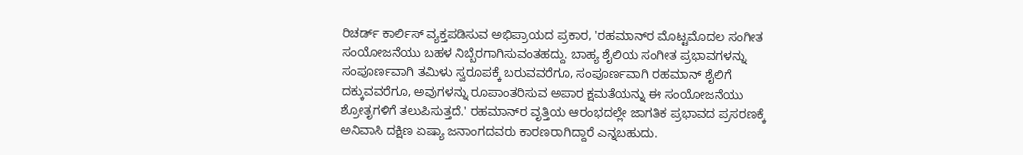ರಿಚರ್ಡ್‌ ಕಾರ್ಲಿಸ್‌ ವ್ಯಕ್ತಪಡಿಸುವ ಅಭಿಪ್ರಾಯದ ಪ್ರಕಾರ, 'ರಹಮಾನ್‌ರ ಮೊಟ್ಟಮೊದಲ ಸಂಗೀತ ಸಂಯೋಜನೆಯು ಬಹಳ ನಿಬ್ಬೆರಗಾಗಿಸುವಂತಹದ್ದು. ಬಾಹ್ಯ ಶೈಲಿಯ ಸಂಗೀತ ಪ್ರಭಾವಗಳನ್ನು ಸಂಪೂರ್ಣವಾಗಿ ತಮಿಳು ಸ್ವರೂಪಕ್ಕೆ ಬರುವವರೆಗೂ, ಸಂಪೂರ್ಣವಾಗಿ ರಹಮಾನ್‌ ಶೈಲಿಗೆ ದಕ್ಕುವವರೆಗೂ, ಅವುಗಳನ್ನು ರೂಪಾಂತರಿಸುವ ಅಪಾರ ಕ್ಷಮತೆಯನ್ನು ಈ ಸಂಯೋಜನೆಯು ಶ್ರೋತೃಗಳಿಗೆ ತಲುಪಿಸುತ್ತದೆ.' ರಹಮಾನ್‌ರ ವೃತ್ತಿಯ ಆರಂಭದಲ್ಲೇ ಜಾಗತಿಕ ಪ್ರಭಾವದ ಪ್ರಸರಣಕ್ಕೆ ಅನಿವಾಸಿ ದಕ್ಷಿಣ ಏಷ್ಯಾ ಜನಾಂಗದವರು ಕಾರಣರಾಗಿದ್ದಾರೆ ಎನ್ನಬಹುದು.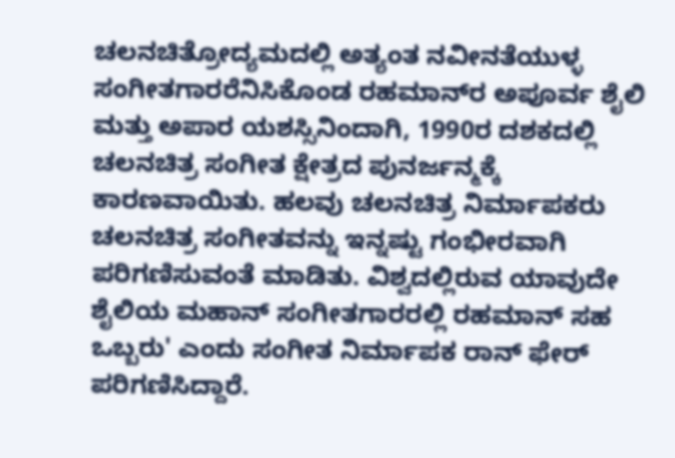ಚಲನಚಿತ್ರೋದ್ಯಮದಲ್ಲಿ ಅತ್ಯಂತ ನವೀನತೆಯುಳ್ಳ ಸಂಗೀತಗಾರರೆನಿಸಿಕೊಂಡ ರಹಮಾನ್‌ರ ಅಪೂರ್ವ ಶೈಲಿ ಮತ್ತು ಅಪಾರ ಯಶಸ್ಸಿನಿಂದಾಗಿ, 1990ರ ದಶಕದಲ್ಲಿ ಚಲನಚಿತ್ರ ಸಂಗೀತ ಕ್ಷೇತ್ರದ ಪುನರ್ಜನ್ಮಕ್ಕೆ ಕಾರಣವಾಯಿತು. ಹಲವು ಚಲನಚಿತ್ರ ನಿರ್ಮಾಪಕರು ಚಲನಚಿತ್ರ ಸಂಗೀತವನ್ನು ಇನ್ನಷ್ಟು ಗಂಭೀರವಾಗಿ ಪರಿಗಣಿಸುವಂತೆ ಮಾಡಿತು. ವಿಶ್ವದಲ್ಲಿರುವ ಯಾವುದೇ ಶೈಲಿಯ ಮಹಾನ್‌ ಸಂಗೀತಗಾರರಲ್ಲಿ ರಹಮಾನ್‌ ಸಹ ಒಬ್ಬರು' ಎಂದು ಸಂಗೀತ ನಿರ್ಮಾಪಕ ರಾನ್‌ ಫೇರ್‌ ಪರಿಗಣಿಸಿದ್ದಾರೆ.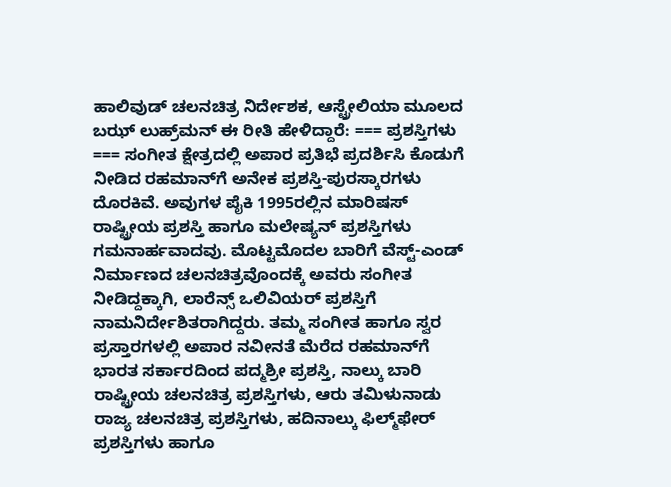ಹಾಲಿವುಡ್‌ ಚಲನಚಿತ್ರ ನಿರ್ದೇಶಕ, ಆಸ್ಟ್ರೇಲಿಯಾ ಮೂಲದ ಬಝ್‌ ಲುಹ್ರ್‌ಮನ್‌ ಈ ರೀತಿ ಹೇಳಿದ್ದಾರೆ: === ಪ್ರಶಸ್ತಿಗಳು === ಸಂಗೀತ ಕ್ಷೇತ್ರದಲ್ಲಿ ಅಪಾರ ಪ್ರತಿಭೆ ಪ್ರದರ್ಶಿಸಿ ಕೊಡುಗೆ ನೀಡಿದ ರಹಮಾನ್‌ಗೆ ಅನೇಕ ಪ್ರಶಸ್ತಿ-ಪುರಸ್ಕಾರಗಳು ದೊರಕಿವೆ. ಅವುಗಳ ಪೈಕಿ 1995ರಲ್ಲಿನ ಮಾರಿಷಸ್‌ ರಾಷ್ಟ್ರೀಯ ಪ್ರಶಸ್ತಿ ಹಾಗೂ ಮಲೇಷ್ಯನ್‌ ಪ್ರಶಸ್ತಿಗಳು ಗಮನಾರ್ಹವಾದವು. ಮೊಟ್ಟಮೊದಲ ಬಾರಿಗೆ ವೆಸ್ಟ್‌-ಎಂಡ್‌ ನಿರ್ಮಾಣದ ಚಲನಚಿತ್ರವೊಂದಕ್ಕೆ ಅವರು ಸಂಗೀತ ನೀಡಿದ್ದಕ್ಕಾಗಿ, ಲಾರೆನ್ಸ್‌ ಒಲಿವಿಯರ್‌ ಪ್ರಶಸ್ತಿಗೆ ನಾಮನಿರ್ದೇಶಿತರಾಗಿದ್ದರು. ತಮ್ಮ ಸಂಗೀತ ಹಾಗೂ ಸ್ವರ ಪ್ರಸ್ತಾರಗಳಲ್ಲಿ ಅಪಾರ ನವೀನತೆ ಮೆರೆದ ರಹಮಾನ್‌ಗೆ ಭಾರತ ಸರ್ಕಾರದಿಂದ ಪದ್ಮಶ್ರೀ ಪ್ರಶಸ್ತಿ, ನಾಲ್ಕು ಬಾರಿ ರಾಷ್ಟ್ರೀಯ ಚಲನಚಿತ್ರ ಪ್ರಶಸ್ತಿಗಳು‌, ಆರು ತಮಿಳುನಾಡು ರಾಜ್ಯ ಚಲನಚಿತ್ರ ಪ್ರಶಸ್ತಿಗಳು, ಹದಿನಾಲ್ಕು ಫಿಲ್ಮ್‌ಫೇರ್‌ ಪ್ರಶಸ್ತಿಗಳು ಹಾಗೂ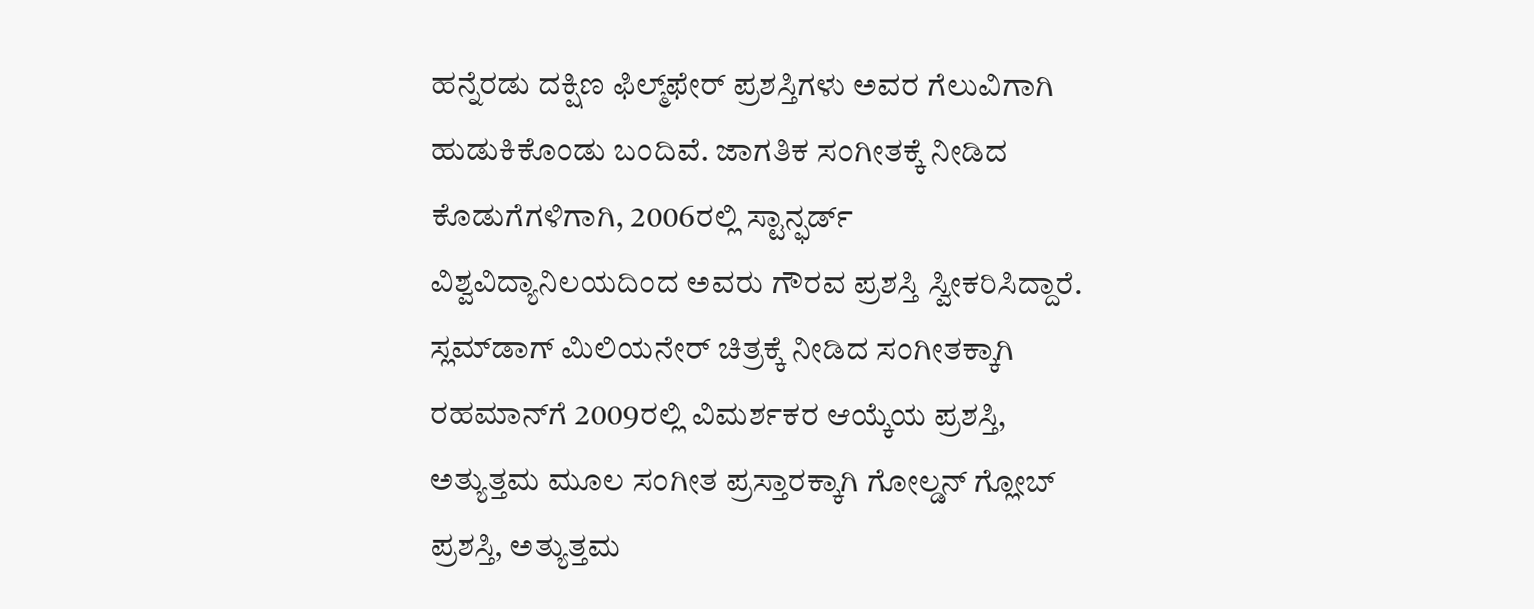ಹನ್ನೆರಡು ದಕ್ಷಿಣ ಫಿಲ್ಮ್‌ಫೇರ್‌ ಪ್ರಶಸ್ತಿಗಳು ಅವರ ಗೆಲುವಿಗಾಗಿ ಹುಡುಕಿಕೊಂಡು ಬಂದಿವೆ. ಜಾಗತಿಕ ಸಂಗೀತಕ್ಕೆ ನೀಡಿದ ಕೊಡುಗೆಗಳಿಗಾಗಿ, 2006ರಲ್ಲಿ ಸ್ಟಾನ್ಫರ್ಡ್‌ ವಿಶ್ವವಿದ್ಯಾನಿಲಯದಿಂದ ಅವರು ಗೌರವ ಪ್ರಶಸ್ತಿ ಸ್ವೀಕರಿಸಿದ್ದಾರೆ. ಸ್ಲಮ್‌ಡಾಗ್‌ ಮಿಲಿಯನೇರ್‌ ಚಿತ್ರಕ್ಕೆ ನೀಡಿದ ಸಂಗೀತಕ್ಕಾಗಿ ರಹಮಾನ್‌ಗೆ 2009ರಲ್ಲಿ ವಿಮರ್ಶಕರ ಆಯ್ಕೆಯ ಪ್ರಶಸ್ತಿ, ಅತ್ಯುತ್ತಮ ಮೂಲ ಸಂಗೀತ ಪ್ರಸ್ತಾರಕ್ಕಾಗಿ ಗೋಲ್ಡನ್‌ ಗ್ಲೋಬ್‌ ಪ್ರಶಸ್ತಿ, ಅತ್ಯುತ್ತಮ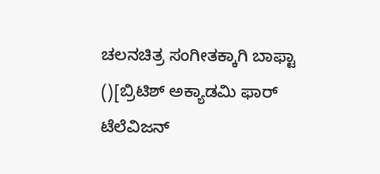ಚಲನಚಿತ್ರ ಸಂಗೀತಕ್ಕಾಗಿ ಬಾಫ್ಟಾ ()[ಬ್ರಿಟಿಶ್ ಅಕ್ಯಾಡಮಿ ಫಾರ್ ಟೆಲೆವಿಜನ್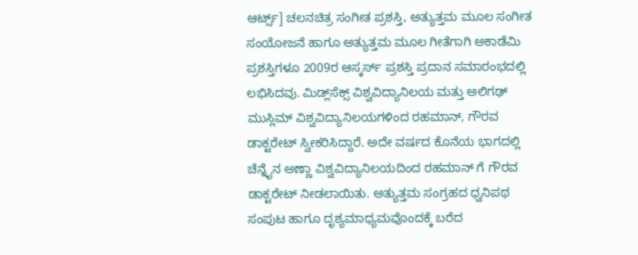ಆರ್ಟ್ಸ್] ಚಲನಚಿತ್ರ ಸಂಗೀತ ಪ್ರಶಸ್ತಿ, ಅತ್ಯುತ್ತಮ ಮೂಲ ಸಂಗೀತ ಸಂಯೋಜನೆ ಹಾಗೂ ಅತ್ಯುತ್ತಮ ಮೂಲ ಗೀತೆಗಾಗಿ ಅಕಾಡೆಮಿ ಪ್ರಶಸ್ತಿಗಳೂ 2009ರ ಆಸ್ಕರ್ಸ್‌ ಪ್ರಶಸ್ತಿ ಪ್ರದಾನ ಸಮಾರಂಭದಲ್ಲಿ ಲಭಿಸಿದವು. ಮಿಡ್ಲ್‌ಸೆಕ್ಸ್‌ ವಿಶ್ವವಿದ್ಯಾನಿಲಯ ಮತ್ತು ಅಲಿಗಢ್‌ ಮುಸ್ಲಿಮ್‌ ವಿಶ್ವವಿದ್ಯಾನಿಲಯಗಳಿಂದ ರಹಮಾನ್‌, ಗೌರವ ಡಾಕ್ಟರೇಟ್‌ ಸ್ವೀಕರಿಸಿದ್ದಾರೆ. ಅದೇ ವರ್ಷದ ಕೊನೆಯ ಭಾಗದಲ್ಲಿ ಚೆನ್ನೈನ ಅಣ್ಣಾ ವಿಶ್ವವಿದ್ಯಾನಿಲಯದಿಂದ ರಹಮಾನ್‌ ಗೆ ಗೌರವ ಡಾಕ್ಟರೇಟ್‌ ನೀಡಲಾಯಿತು. ಅತ್ಯುತ್ತಮ ಸಂಗ್ರಹದ ಧ್ವನಿಪಥ ಸಂಪುಟ ಹಾಗೂ ದೃಶ್ಯಮಾಧ್ಯಮವೊಂದಕ್ಕೆ ಬರೆದ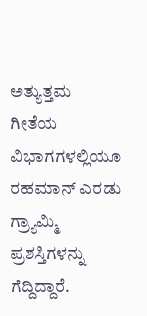ಅತ್ಯುತ್ತಮ ಗೀತೆಯ ವಿಭಾಗಗಳಲ್ಲಿಯೂ ರಹಮಾನ್‌ ಎರಡು ಗ್ರ್ಯಾಮ್ಮಿ ಪ್ರಶಸ್ತಿಗಳನ್ನು ಗೆದ್ದಿದ್ದಾರೆ.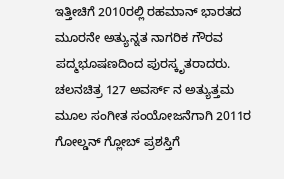ಇತ್ತೀಚಿಗೆ 2010ರಲ್ಲಿ ರಹಮಾನ್‌ ಭಾರತದ ಮೂರನೇ ಅತ್ಯುನ್ನತ ನಾಗರಿಕ ಗೌರವ ಪದ್ಮಭೂಷಣದಿಂದ ಪುರಸ್ಕೃತರಾದರು. ಚಲನಚಿತ್ರ 127 ಅವರ್ಸ್‌ ನ ಅತ್ಯುತ್ತಮ ಮೂಲ ಸಂಗೀತ ಸಂಯೋಜನೆಗಾಗಿ 2011ರ ಗೋಲ್ಡನ್‌ ಗ್ಲೋಬ್‌ ಪ್ರಶಸ್ತಿಗೆ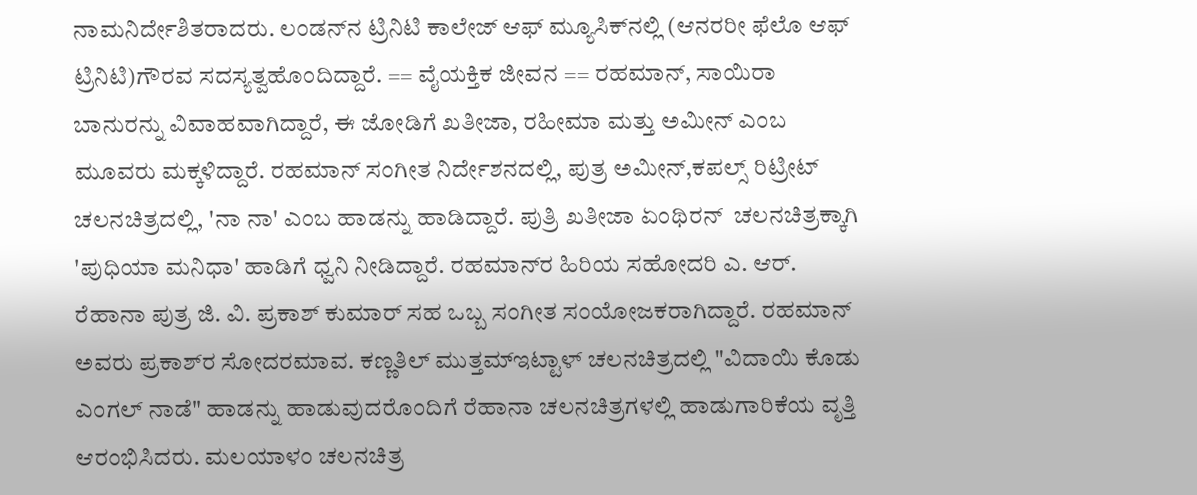ನಾಮನಿರ್ದೇಶಿತರಾದರು. ಲಂಡನ್‌ನ ಟ್ರಿನಿಟಿ ಕಾಲೇಜ್‌ ಆಫ್‌ ಮ್ಯೂಸಿಕ್‌ನಲ್ಲಿ (ಆನರರೀ ಫೆಲೊ ಆಫ್ ಟ್ರಿನಿಟಿ)ಗೌರವ ಸದಸ್ಯತ್ವಹೊಂದಿದ್ದಾರೆ. == ವೈಯಕ್ತಿಕ ಜೀವನ == ರಹಮಾನ್‌, ಸಾಯಿರಾ ಬಾನುರನ್ನು ವಿವಾಹವಾಗಿದ್ದಾರೆ, ಈ ಜೋಡಿಗೆ ಖತೀಜಾ, ರಹೀಮಾ ಮತ್ತು ಅಮೀನ್‌ ಎಂಬ ಮೂವರು ಮಕ್ಕಳಿದ್ದಾರೆ. ರಹಮಾನ್‌ ಸಂಗೀತ ನಿರ್ದೇಶನದಲ್ಲಿ, ಪುತ್ರ ಅಮೀನ್,ಕಪಲ್ಸ್‌ ರಿಟ್ರೀಟ್ ಚಲನಚಿತ್ರದಲ್ಲಿ, 'ನಾ ನಾ' ಎಂಬ ಹಾಡನ್ನು ಹಾಡಿದ್ದಾರೆ. ಪುತ್ರಿ ಖತೀಜಾ ಏಂಥಿರನ್ ‌ ಚಲನಚಿತ್ರಕ್ಕಾಗಿ 'ಪುಧಿಯಾ ಮನಿಧಾ' ಹಾಡಿಗೆ ಧ್ವನಿ ನೀಡಿದ್ದಾರೆ. ರಹಮಾನ್‌ರ ಹಿರಿಯ ಸಹೋದರಿ ಎ. ಆರ್‌. ರೆಹಾನಾ ಪುತ್ರ ಜಿ. ವಿ. ಪ್ರಕಾಶ್ ಕುಮಾರ್‌ ಸಹ ಒಬ್ಬ ಸಂಗೀತ ಸಂಯೋಜಕರಾಗಿದ್ದಾರೆ. ರಹಮಾನ್‌ ಅವರು ಪ್ರಕಾಶ್‌ರ ಸೋದರಮಾವ. ಕಣ್ಣತಿಲ್‌ ಮುತ್ತಮ್‌ಇಟ್ಟಾಳ್‌ ಚಲನಚಿತ್ರದಲ್ಲಿ "ವಿದಾಯಿ ಕೊಡು ಎಂಗಲ್ ನಾಡೆ" ಹಾಡನ್ನು ಹಾಡುವುದರೊಂದಿಗೆ ರೆಹಾನಾ ಚಲನಚಿತ್ರಗಳಲ್ಲಿ ಹಾಡುಗಾರಿಕೆಯ ವೃತ್ತಿ ಆರಂಭಿಸಿದರು. ಮಲಯಾಳಂ ಚಲನಚಿತ್ರ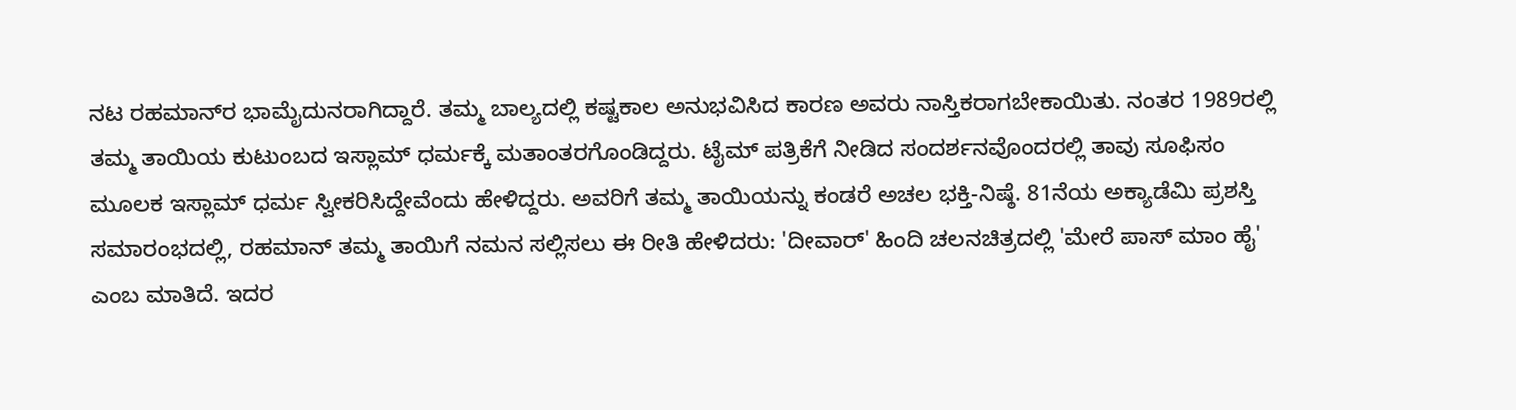ನಟ ರಹಮಾನ್‌ರ ಭಾಮೈದುನರಾಗಿದ್ದಾರೆ. ತಮ್ಮ ಬಾಲ್ಯದಲ್ಲಿ ಕಷ್ಟಕಾಲ ಅನುಭವಿಸಿದ ಕಾರಣ ಅವರು ನಾಸ್ತಿಕರಾಗಬೇಕಾಯಿತು. ನಂತರ 1989ರಲ್ಲಿ ತಮ್ಮ ತಾಯಿಯ ಕುಟುಂಬದ ಇಸ್ಲಾಮ್‌ ಧರ್ಮಕ್ಕೆ ಮತಾಂತರಗೊಂಡಿದ್ದರು. ಟೈಮ್‌ ಪತ್ರಿಕೆಗೆ ನೀಡಿದ ಸಂದರ್ಶನವೊಂದರಲ್ಲಿ ತಾವು ಸೂಫಿಸಂ ಮೂಲಕ ಇಸ್ಲಾಮ್‌ ಧರ್ಮ ಸ್ವೀಕರಿಸಿದ್ದೇವೆಂದು ಹೇಳಿದ್ದರು. ಅವರಿಗೆ ತಮ್ಮ ತಾಯಿಯನ್ನು ಕಂಡರೆ ಅಚಲ ಭಕ್ತಿ-ನಿಷ್ಠೆ. 81ನೆಯ ಅಕ್ಯಾಡೆಮಿ ಪ್ರಶಸ್ತಿ ಸಮಾರಂಭದಲ್ಲಿ, ರಹಮಾನ್‌ ತಮ್ಮ ತಾಯಿಗೆ ನಮನ ಸಲ್ಲಿಸಲು ಈ ರೀತಿ ಹೇಳಿದರು: 'ದೀವಾರ್‌' ಹಿಂದಿ ಚಲನಚಿತ್ರದಲ್ಲಿ 'ಮೇರೆ ಪಾಸ್‌ ಮಾಂ ಹೈ' ಎಂಬ ಮಾತಿದೆ. ಇದರ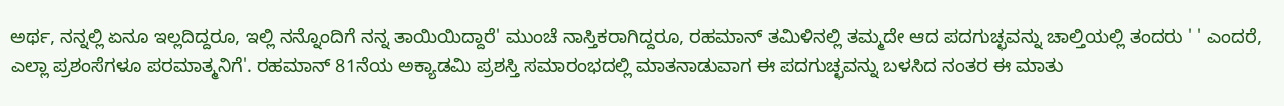ಅರ್ಥ, ನನ್ನಲ್ಲಿ ಏನೂ ಇಲ್ಲದಿದ್ದರೂ, ಇಲ್ಲಿ ನನ್ನೊಂದಿಗೆ ನನ್ನ ತಾಯಿಯಿದ್ದಾರೆ' ಮುಂಚೆ ನಾಸ್ತಿಕರಾಗಿದ್ದರೂ, ರಹಮಾನ್‌ ತಮಿಳಿನಲ್ಲಿ ತಮ್ಮದೇ ಆದ ಪದಗುಚ್ಛವನ್ನು ಚಾಲ್ತಿಯಲ್ಲಿ ತಂದರು ' ' ಎಂದರೆ, ಎಲ್ಲಾ ಪ್ರಶಂಸೆಗಳೂ ಪರಮಾತ್ಮನಿಗೆ'. ರಹಮಾನ್‌ 81ನೆಯ ಅಕ್ಯಾಡಮಿ ಪ್ರಶಸ್ತಿ ಸಮಾರಂಭದಲ್ಲಿ ಮಾತನಾಡುವಾಗ ಈ ಪದಗುಚ್ಛವನ್ನು ಬಳಸಿದ ನಂತರ ಈ ಮಾತು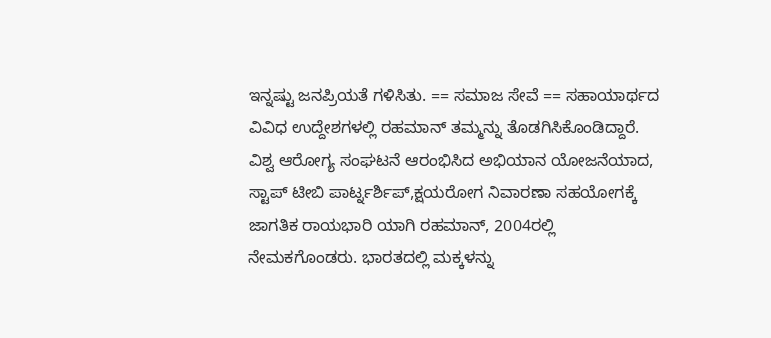ಇನ್ನಷ್ಟು ಜನಪ್ರಿಯತೆ ಗಳಿಸಿತು. == ಸಮಾಜ ಸೇವೆ == ಸಹಾಯಾರ್ಥದ ವಿವಿಧ ಉದ್ದೇಶಗಳಲ್ಲಿ ರಹಮಾನ್‌ ತಮ್ಮನ್ನು ತೊಡಗಿಸಿಕೊಂಡಿದ್ದಾರೆ. ವಿಶ್ವ ಆರೋಗ್ಯ ಸಂಘಟನೆ ಆರಂಭಿಸಿದ ಅಭಿಯಾನ ಯೋಜನೆಯಾದ, ಸ್ಟಾಪ್ ಟೀಬಿ ಪಾರ್ಟ್ನರ್ಶಿಪ್,ಕ್ಷಯರೋಗ ನಿವಾರಣಾ ಸಹಯೋಗಕ್ಕೆ ಜಾಗತಿಕ ರಾಯಭಾರಿ ಯಾಗಿ ರಹಮಾನ್‌, 2004ರಲ್ಲಿ ನೇಮಕಗೊಂಡರು. ಭಾರತದಲ್ಲಿ ಮಕ್ಕಳನ್ನು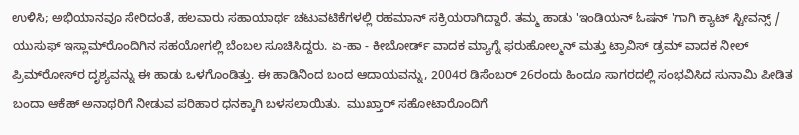ಉಳಿಸಿ; ಅಭಿಯಾನವೂ ಸೇರಿದಂತೆ, ಹಲವಾರು ಸಹಾಯಾರ್ಥ ಚಟುವಟಿಕೆಗಳಲ್ಲಿ ರಹಮಾನ್‌ ಸಕ್ರಿಯರಾಗಿದ್ದಾರೆ. ತಮ್ಮ ಹಾಡು 'ಇಂಡಿಯನ್‌ ಓಷನ್ ‌'ಗಾಗಿ ಕ್ಯಾಟ್‌ ಸ್ಟೀವನ್ಸ್‌ / ಯುಸುಫ್‌ ಇಸ್ಲಾಮ್‌ರೊಂದಿಗಿನ ಸಹಯೋಗಲ್ಲಿ ಬೆಂಬಲ ಸೂಚಿಸಿದ್ದರು. ಏ-ಹಾ - ಕೀಬೋರ್ಡ್‌ ವಾದಕ ಮ್ಯಾಗ್ನೆ ಫರುಹೋಲ್ಮನ್‌ ಮತ್ತು ಟ್ರಾವಿಸ್‌ ಡ್ರಮ್‌ ವಾದಕ ನೀಲ್‌ ಪ್ರಿಮ್‌ರೋಸ್‌‌ರ ದೃಶ್ಯವನ್ನು ಈ ಹಾಡು ಒಳಗೊಂಡಿತ್ತು. ಈ ಹಾಡಿನಿಂದ ಬಂದ ಆದಾಯವನ್ನು, 2004ರ ಡಿಸೆಂಬರ್‌ 26ರಂದು ಹಿಂದೂ ಸಾಗರದಲ್ಲಿ ಸಂಭವಿಸಿದ ಸುನಾಮಿ ಪೀಡಿತ ಬಂದಾ ಆಕೆಹ್‌ ಅನಾಥರಿಗೆ ನೀಡುವ ಪರಿಹಾರ ಧನಕ್ಕಾಗಿ ಬಳಸಲಾಯಿತು.  ಮುಖ್ತಾರ್‌ ಸಹೋಟಾರೊಂದಿಗೆ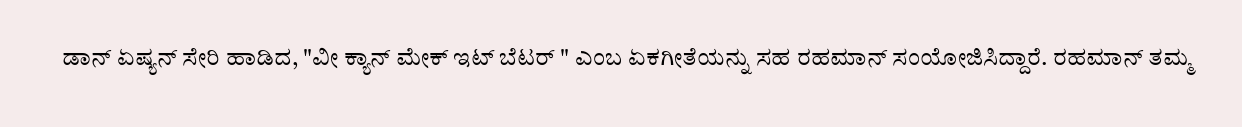ಡಾನ್‌ ಏಷ್ಯನ್‌ ಸೇರಿ ಹಾಡಿದ, "ವೀ ಕ್ಯಾನ್‌ ಮೇಕ್‌ ಇಟ್‌ ಬೆಟರ್‌ " ಎಂಬ ಏಕಗೀತೆಯನ್ನು ಸಹ ರಹಮಾನ್‌ ಸಂಯೋಜಿಸಿದ್ದಾರೆ. ರಹಮಾನ್‌ ತಮ್ಮ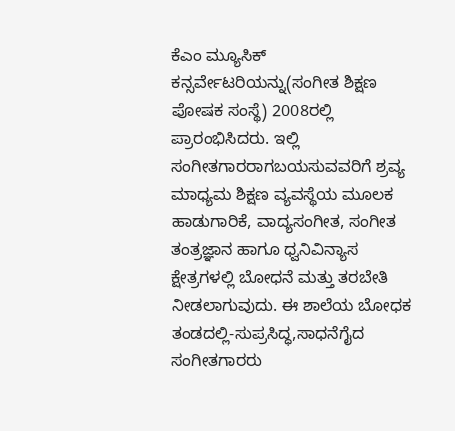ಕೆಎಂ ಮ್ಯೂಸಿಕ್‌ ಕನ್ಸರ್ವೇಟರಿಯನ್ನು(ಸಂಗೀತ ಶಿಕ್ಷಣ ಪೋಷಕ ಸಂಸ್ಥೆ) 2008ರಲ್ಲಿ ಪ್ರಾರಂಭಿಸಿದರು. ಇಲ್ಲಿ ಸಂಗೀತಗಾರರಾಗಬಯಸುವವರಿಗೆ ಶ್ರವ್ಯ ಮಾಧ್ಯಮ ಶಿಕ್ಷಣ ವ್ಯವಸ್ಥೆಯ ಮೂಲಕ ಹಾಡುಗಾರಿಕೆ, ವಾದ್ಯಸಂಗೀತ, ಸಂಗೀತ ತಂತ್ರಜ್ಞಾನ ಹಾಗೂ ಧ್ವನಿವಿನ್ಯಾಸ ಕ್ಷೇತ್ರಗಳಲ್ಲಿ ಬೋಧನೆ ಮತ್ತು ತರಬೇತಿ ನೀಡಲಾಗುವುದು. ಈ ಶಾಲೆಯ ಬೋಧಕ ತಂಡದಲ್ಲಿ-ಸುಪ್ರಸಿದ್ಧ,ಸಾಧನೆಗೈದ ಸಂಗೀತಗಾರರು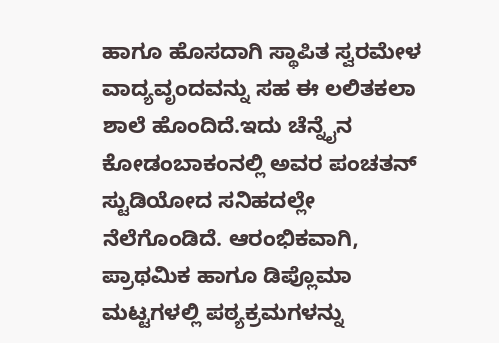ಹಾಗೂ ಹೊಸದಾಗಿ ಸ್ಥಾಪಿತ ಸ್ವರಮೇಳ ವಾದ್ಯವೃಂದವನ್ನು ಸಹ ಈ ಲಲಿತಕಲಾ ಶಾಲೆ ಹೊಂದಿದೆ.ಇದು ಚೆನ್ನೈನ ಕೋಡಂಬಾಕಂನಲ್ಲಿ ಅವರ ಪಂಚತನ್‌ ಸ್ಟುಡಿಯೋದ ಸನಿಹದಲ್ಲೇ ನೆಲೆಗೊಂಡಿದೆ. ಆರಂಭಿಕವಾಗಿ, ಪ್ರಾಥಮಿಕ ಹಾಗೂ ಡಿಪ್ಲೊಮಾ ಮಟ್ಟಗಳಲ್ಲಿ ಪಠ್ಯಕ್ರಮಗಳನ್ನು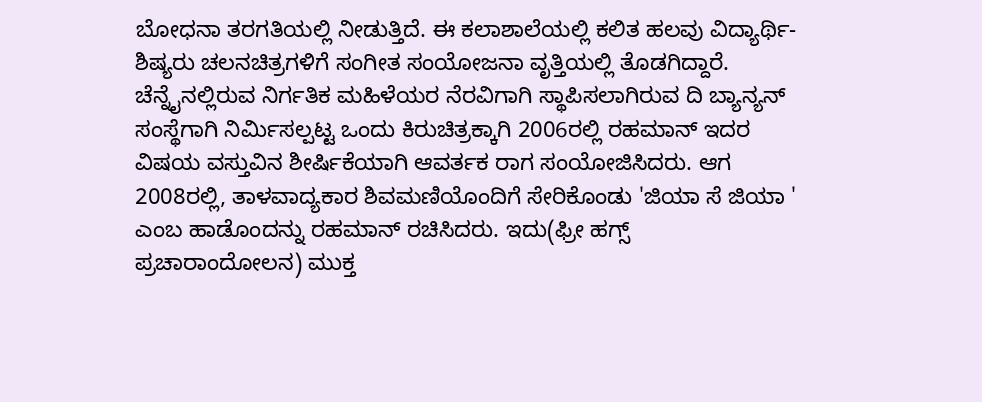ಬೋಧನಾ ತರಗತಿಯಲ್ಲಿ ನೀಡುತ್ತಿದೆ. ಈ ಕಲಾಶಾಲೆಯಲ್ಲಿ ಕಲಿತ ಹಲವು ವಿದ್ಯಾರ್ಥಿ-ಶಿಷ್ಯರು ಚಲನಚಿತ್ರಗಳಿಗೆ ಸಂಗೀತ ಸಂಯೋಜನಾ ವೃತ್ತಿಯಲ್ಲಿ ತೊಡಗಿದ್ದಾರೆ. ಚೆನ್ನೈನಲ್ಲಿರುವ ನಿರ್ಗತಿಕ ಮಹಿಳೆಯರ ನೆರವಿಗಾಗಿ ಸ್ಥಾಪಿಸಲಾಗಿರುವ ದಿ ಬ್ಯಾನ್ಯನ್‌ ಸಂಸ್ಥೆಗಾಗಿ ನಿರ್ಮಿಸಲ್ಪಟ್ಟ ಒಂದು ಕಿರುಚಿತ್ರಕ್ಕಾಗಿ 2006ರಲ್ಲಿ ರಹಮಾನ್‌ ಇದರ ವಿಷಯ ವಸ್ತುವಿನ ಶೀರ್ಷಿಕೆಯಾಗಿ ಆವರ್ತಕ ರಾಗ ಸಂಯೋಜಿಸಿದರು. ಆಗ 2008ರಲ್ಲಿ, ತಾಳವಾದ್ಯಕಾರ ಶಿವಮಣಿಯೊಂದಿಗೆ ಸೇರಿಕೊಂಡು 'ಜಿಯಾ ಸೆ ಜಿಯಾ ' ಎಂಬ ಹಾಡೊಂದನ್ನು ರಹಮಾನ್ ರಚಿಸಿದರು. ಇದು(ಫ್ರೀ ಹಗ್ಸ್ ಪ್ರಚಾರಾಂದೋಲನ) ಮುಕ್ತ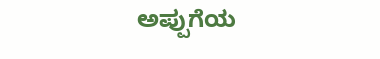ಅಪ್ಪುಗೆಯ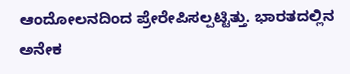ಆಂದೋಲನದಿಂದ ಪ್ರೇರೇಪಿಸಲ್ಪಟ್ಟಿತ್ತು. ಭಾರತದಲ್ಲಿನ ಅನೇಕ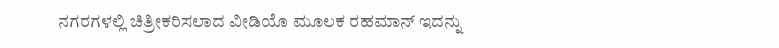ನಗರಗಳಲ್ಲಿ ಚಿತ್ರೀಕರಿಸಲಾದ ವೀಡಿಯೊ ಮೂಲಕ ರಹಮಾನ್‌ ಇದನ್ನು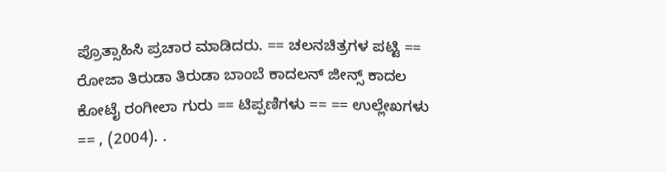ಪ್ರೊತ್ಸಾಹಿಸಿ ಪ್ರಚಾರ ಮಾಡಿದರು. == ಚಲನಚಿತ್ರಗಳ ಪಟ್ಟಿ == ರೋಜಾ ತಿರುಡಾ ತಿರುಡಾ ಬಾಂಬೆ ಕಾದಲನ್ ಜೀನ್ಸ್ ಕಾದಲ ಕೋಟೈ ರಂಗೀಲಾ ಗುರು == ಟಿಪ್ಪಣಿಗಳು == == ಉಲ್ಲೇಖಗಳು == , (2004). .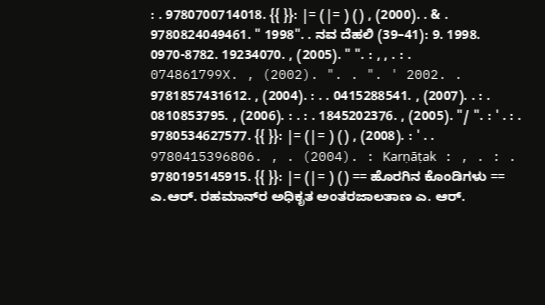: . 9780700714018. {{ }}: |= (|= ) () , (2000). . & . 9780824049461. " 1998". . ನವ ದೆಹಲಿ (39–41): 9. 1998. 0970-8782. 19234070. , (2005). " ". : , , . : . 074861799X. , (2002). ". . ". ' 2002. . 9781857431612. , (2004). : . . 0415288541. , (2007). . : . 0810853795. , (2006). : . : . 1845202376. , (2005). "/ ". : ' . : . 9780534627577. {{ }}: |= (|= ) () , (2008). : ' . . 9780415396806. , . (2004). : Karṇāṭak : , . : . 9780195145915. {{ }}: |= (|= ) () == ಹೊರಗಿನ ಕೊಂಡಿಗಳು == ಎ.ಆರ್‌. ರಹಮಾನ್‌ರ ಅಧಿಕೃತ ಅಂತರಜಾಲತಾಣ ಎ. ಆರ್.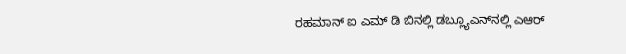ರಹಮಾನ್‌ ಐ ಎಮ್ ಡಿ ಬಿನಲ್ಲಿ ಡಬ್ಲ್ಯೂಎನ್‌ನಲ್ಲಿ ಎಆರ್‌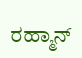ರಹ್ಮಾನ್‌